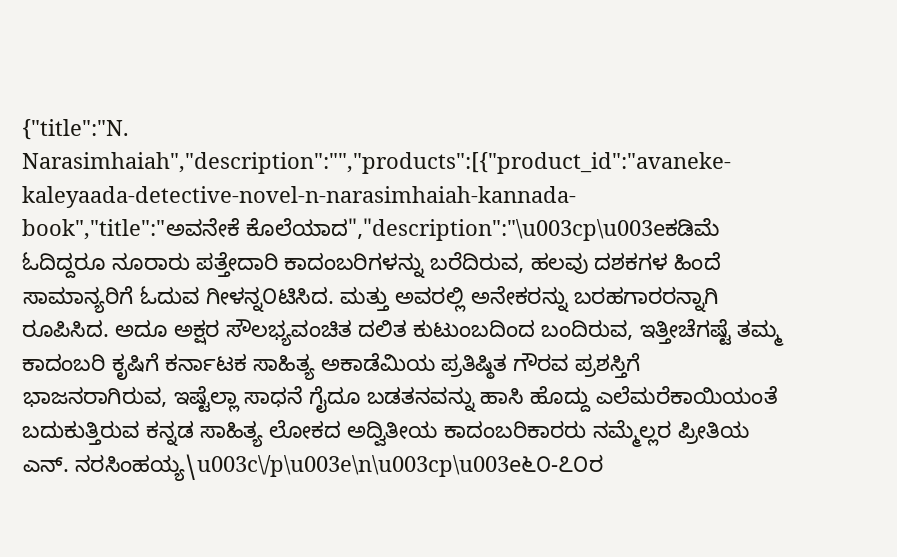{"title":"N. Narasimhaiah","description":"","products":[{"product_id":"avaneke-kaleyaada-detective-novel-n-narasimhaiah-kannada-book","title":"ಅವನೇಕೆ ಕೊಲೆಯಾದ","description":"\u003cp\u003eಕಡಿಮೆ ಓದಿದ್ದರೂ ನೂರಾರು ಪತ್ತೇದಾರಿ ಕಾದಂಬರಿಗಳನ್ನು ಬರೆದಿರುವ, ಹಲವು ದಶಕಗಳ ಹಿಂದೆ ಸಾಮಾನ್ಯರಿಗೆ ಓದುವ ಗೀಳನ್ನ೦ಟಿಸಿದ. ಮತ್ತು ಅವರಲ್ಲಿ ಅನೇಕರನ್ನು ಬರಹಗಾರರನ್ನಾಗಿ ರೂಪಿಸಿದ. ಅದೂ ಅಕ್ಷರ ಸೌಲಭ್ಯವಂಚಿತ ದಲಿತ ಕುಟುಂಬದಿಂದ ಬಂದಿರುವ, ಇತ್ತೀಚೆಗಷ್ಟೆ ತಮ್ಮ ಕಾದಂಬರಿ ಕೃಷಿಗೆ ಕರ್ನಾಟಕ ಸಾಹಿತ್ಯ ಅಕಾಡೆಮಿಯ ಪ್ರತಿಷ್ಠಿತ ಗೌರವ ಪ್ರಶಸ್ತಿಗೆ ಭಾಜನರಾಗಿರುವ, ಇಷ್ಟೆಲ್ಲಾ ಸಾಧನೆ ಗೈದೂ ಬಡತನವನ್ನು ಹಾಸಿ ಹೊದ್ದು ಎಲೆಮರೆಕಾಯಿಯಂತೆ ಬದುಕುತ್ತಿರುವ ಕನ್ನಡ ಸಾಹಿತ್ಯ ಲೋಕದ ಅದ್ವಿತೀಯ ಕಾದಂಬರಿಕಾರರು ನಮ್ಮೆಲ್ಲರ ಪ್ರೀತಿಯ ಎನ್. ನರಸಿಂಹಯ್ಯ\u003c\/p\u003e\n\u003cp\u003e೬೦-೭೦ರ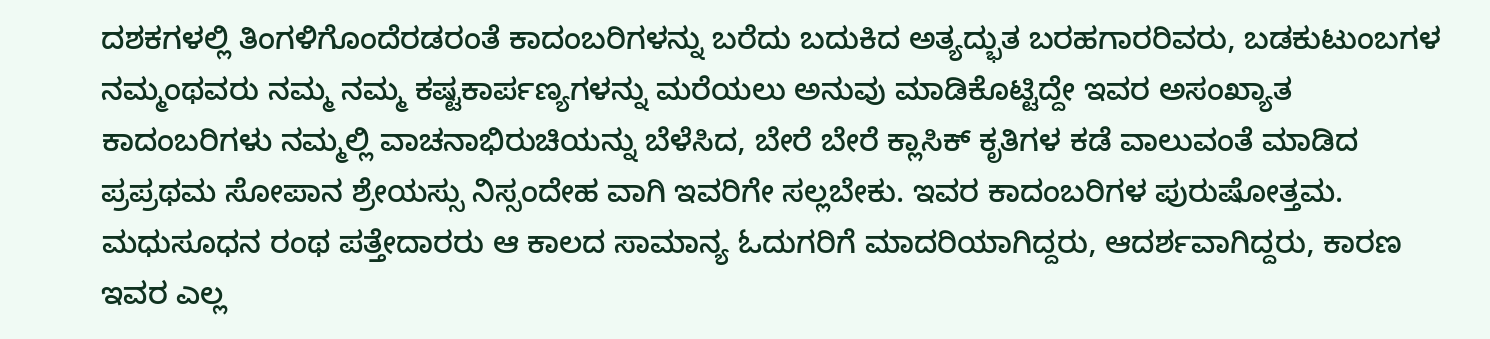ದಶಕಗಳಲ್ಲಿ ತಿಂಗಳಿಗೊಂದೆರಡರಂತೆ ಕಾದಂಬರಿಗಳನ್ನು ಬರೆದು ಬದುಕಿದ ಅತ್ಯದ್ಭುತ ಬರಹಗಾರರಿವರು, ಬಡಕುಟುಂಬಗಳ ನಮ್ಮಂಥವರು ನಮ್ಮ ನಮ್ಮ ಕಷ್ಟಕಾರ್ಪಣ್ಯಗಳನ್ನು ಮರೆಯಲು ಅನುವು ಮಾಡಿಕೊಟ್ಟಿದ್ದೇ ಇವರ ಅಸಂಖ್ಯಾತ ಕಾದಂಬರಿಗಳು ನಮ್ಮಲ್ಲಿ ವಾಚನಾಭಿರುಚಿಯನ್ನು ಬೆಳೆಸಿದ, ಬೇರೆ ಬೇರೆ ಕ್ಲಾಸಿಕ್ ಕೃತಿಗಳ ಕಡೆ ವಾಲುವಂತೆ ಮಾಡಿದ ಪ್ರಪ್ರಥಮ ಸೋಪಾನ ಶ್ರೇಯಸ್ಸು ನಿಸ್ಸಂದೇಹ ವಾಗಿ ಇವರಿಗೇ ಸಲ್ಲಬೇಕು. ಇವರ ಕಾದಂಬರಿಗಳ ಪುರುಷೋತ್ತಮ. ಮಧುಸೂಧನ ರಂಥ ಪತ್ತೇದಾರರು ಆ ಕಾಲದ ಸಾಮಾನ್ಯ ಓದುಗರಿಗೆ ಮಾದರಿಯಾಗಿದ್ದರು, ಆದರ್ಶವಾಗಿದ್ದರು, ಕಾರಣ ಇವರ ಎಲ್ಲ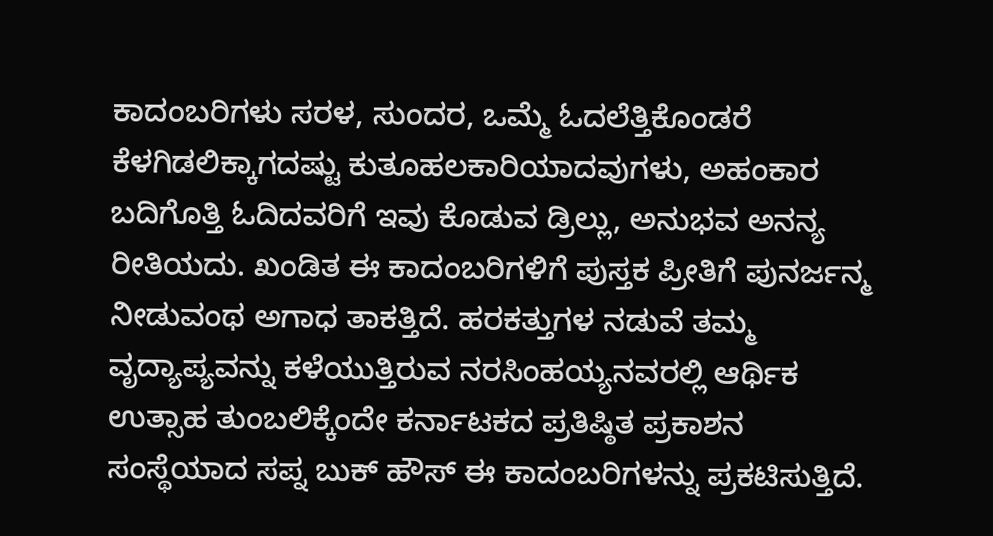ಕಾದಂಬರಿಗಳು ಸರಳ, ಸುಂದರ, ಒಮ್ಮೆ ಓದಲೆತ್ತಿಕೊಂಡರೆ ಕೆಳಗಿಡಲಿಕ್ಕಾಗದಷ್ಟು ಕುತೂಹಲಕಾರಿಯಾದವುಗಳು, ಅಹಂಕಾರ ಬದಿಗೊತ್ತಿ ಓದಿದವರಿಗೆ ಇವು ಕೊಡುವ ಡ್ರಿಲ್ಲು, ಅನುಭವ ಅನನ್ಯ ರೀತಿಯದು. ಖಂಡಿತ ಈ ಕಾದಂಬರಿಗಳಿಗೆ ಪುಸ್ತಕ ಪ್ರೀತಿಗೆ ಪುನರ್ಜನ್ಮ ನೀಡುವಂಥ ಅಗಾಧ ತಾಕತ್ತಿದೆ. ಹರಕತ್ತುಗಳ ನಡುವೆ ತಮ್ಮ ವೃದ್ಯಾಪ್ಯವನ್ನು ಕಳೆಯುತ್ತಿರುವ ನರಸಿಂಹಯ್ಯನವರಲ್ಲಿ ಆರ್ಥಿಕ ಉತ್ಸಾಹ ತುಂಬಲಿಕ್ಕೆಂದೇ ಕರ್ನಾಟಕದ ಪ್ರತಿಷ್ಠಿತ ಪ್ರಕಾಶನ ಸಂಸ್ಥೆಯಾದ ಸಪ್ನ ಬುಕ್ ಹೌಸ್ ಈ ಕಾದಂಬರಿಗಳನ್ನು ಪ್ರಕಟಿಸುತ್ತಿದೆ.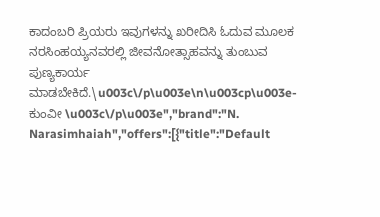ಕಾದಂಬರಿ ಪ್ರಿಯರು ಇವುಗಳನ್ನು ಖರೀದಿಸಿ ಓದುವ ಮೂಲಕ ನರಸಿಂಹಯ್ಯನವರಲ್ಲಿ ಜೀವನೋತ್ಸಾಹವನ್ನು ತುಂಬುವ ಪುಣ್ಯಕಾರ್ಯ ಮಾಡಬೇಕಿದೆ.\u003c\/p\u003e\n\u003cp\u003e-ಕುಂವೀ \u003c\/p\u003e","brand":"N. Narasimhaiah","offers":[{"title":"Default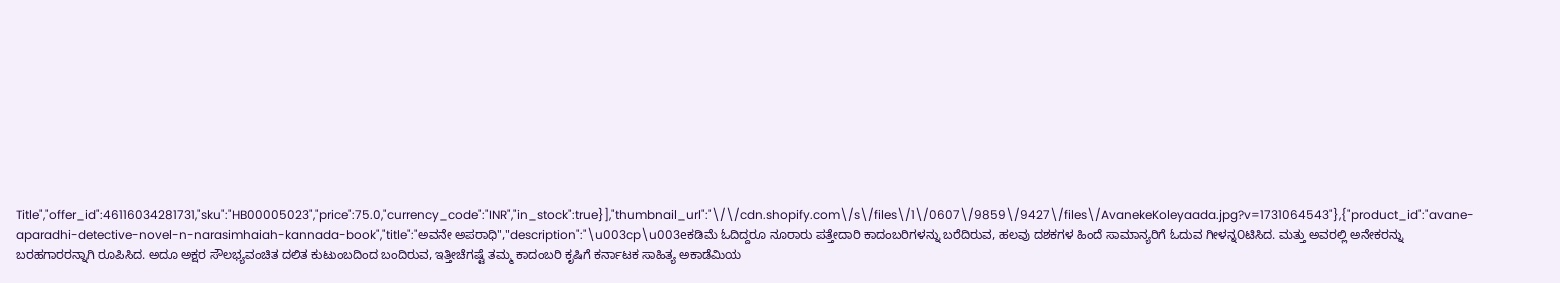Title","offer_id":46116034281731,"sku":"HB00005023","price":75.0,"currency_code":"INR","in_stock":true}],"thumbnail_url":"\/\/cdn.shopify.com\/s\/files\/1\/0607\/9859\/9427\/files\/AvanekeKoleyaada.jpg?v=1731064543"},{"product_id":"avane-aparadhi-detective-novel-n-narasimhaiah-kannada-book","title":"ಅವನೇ ಅಪರಾಧಿ","description":"\u003cp\u003eಕಡಿಮೆ ಓದಿದ್ದರೂ ನೂರಾರು ಪತ್ತೇದಾರಿ ಕಾದಂಬರಿಗಳನ್ನು ಬರೆದಿರುವ, ಹಲವು ದಶಕಗಳ ಹಿಂದೆ ಸಾಮಾನ್ಯರಿಗೆ ಓದುವ ಗೀಳನ್ನ೦ಟಿಸಿದ. ಮತ್ತು ಅವರಲ್ಲಿ ಅನೇಕರನ್ನು ಬರಹಗಾರರನ್ನಾಗಿ ರೂಪಿಸಿದ. ಅದೂ ಅಕ್ಷರ ಸೌಲಭ್ಯವಂಚಿತ ದಲಿತ ಕುಟುಂಬದಿಂದ ಬಂದಿರುವ, ಇತ್ತೀಚೆಗಷ್ಟೆ ತಮ್ಮ ಕಾದಂಬರಿ ಕೃಷಿಗೆ ಕರ್ನಾಟಕ ಸಾಹಿತ್ಯ ಅಕಾಡೆಮಿಯ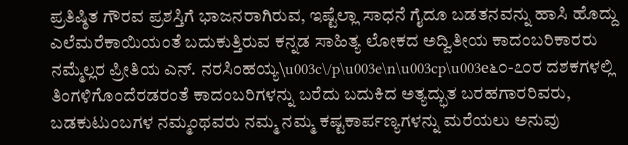ಪ್ರತಿಷ್ಠಿತ ಗೌರವ ಪ್ರಶಸ್ತಿಗೆ ಭಾಜನರಾಗಿರುವ, ಇಷ್ಟೆಲ್ಲಾ ಸಾಧನೆ ಗೈದೂ ಬಡತನವನ್ನು ಹಾಸಿ ಹೊದ್ದು ಎಲೆಮರೆಕಾಯಿಯಂತೆ ಬದುಕುತ್ತಿರುವ ಕನ್ನಡ ಸಾಹಿತ್ಯ ಲೋಕದ ಅದ್ವಿತೀಯ ಕಾದಂಬರಿಕಾರರು ನಮ್ಮೆಲ್ಲರ ಪ್ರೀತಿಯ ಎನ್. ನರಸಿಂಹಯ್ಯ\u003c\/p\u003e\n\u003cp\u003e೬೦-೭೦ರ ದಶಕಗಳಲ್ಲಿ ತಿಂಗಳಿಗೊಂದೆರಡರಂತೆ ಕಾದಂಬರಿಗಳನ್ನು ಬರೆದು ಬದುಕಿದ ಅತ್ಯದ್ಭುತ ಬರಹಗಾರರಿವರು, ಬಡಕುಟುಂಬಗಳ ನಮ್ಮಂಥವರು ನಮ್ಮ ನಮ್ಮ ಕಷ್ಟಕಾರ್ಪಣ್ಯಗಳನ್ನು ಮರೆಯಲು ಅನುವು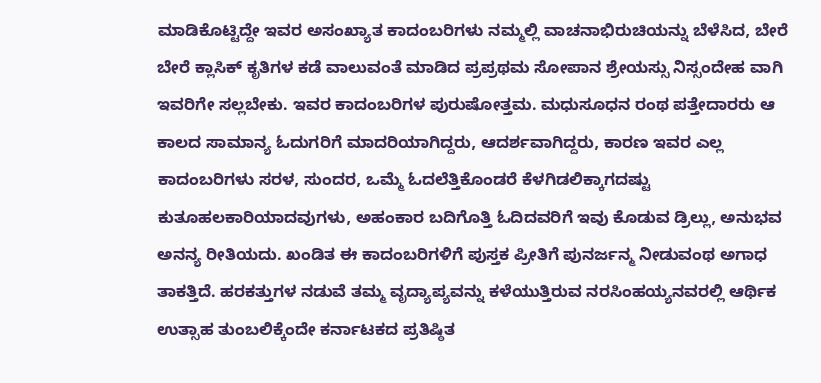ಮಾಡಿಕೊಟ್ಟಿದ್ದೇ ಇವರ ಅಸಂಖ್ಯಾತ ಕಾದಂಬರಿಗಳು ನಮ್ಮಲ್ಲಿ ವಾಚನಾಭಿರುಚಿಯನ್ನು ಬೆಳೆಸಿದ, ಬೇರೆ ಬೇರೆ ಕ್ಲಾಸಿಕ್ ಕೃತಿಗಳ ಕಡೆ ವಾಲುವಂತೆ ಮಾಡಿದ ಪ್ರಪ್ರಥಮ ಸೋಪಾನ ಶ್ರೇಯಸ್ಸು ನಿಸ್ಸಂದೇಹ ವಾಗಿ ಇವರಿಗೇ ಸಲ್ಲಬೇಕು. ಇವರ ಕಾದಂಬರಿಗಳ ಪುರುಷೋತ್ತಮ. ಮಧುಸೂಧನ ರಂಥ ಪತ್ತೇದಾರರು ಆ ಕಾಲದ ಸಾಮಾನ್ಯ ಓದುಗರಿಗೆ ಮಾದರಿಯಾಗಿದ್ದರು, ಆದರ್ಶವಾಗಿದ್ದರು, ಕಾರಣ ಇವರ ಎಲ್ಲ ಕಾದಂಬರಿಗಳು ಸರಳ, ಸುಂದರ, ಒಮ್ಮೆ ಓದಲೆತ್ತಿಕೊಂಡರೆ ಕೆಳಗಿಡಲಿಕ್ಕಾಗದಷ್ಟು ಕುತೂಹಲಕಾರಿಯಾದವುಗಳು, ಅಹಂಕಾರ ಬದಿಗೊತ್ತಿ ಓದಿದವರಿಗೆ ಇವು ಕೊಡುವ ಡ್ರಿಲ್ಲು, ಅನುಭವ ಅನನ್ಯ ರೀತಿಯದು. ಖಂಡಿತ ಈ ಕಾದಂಬರಿಗಳಿಗೆ ಪುಸ್ತಕ ಪ್ರೀತಿಗೆ ಪುನರ್ಜನ್ಮ ನೀಡುವಂಥ ಅಗಾಧ ತಾಕತ್ತಿದೆ. ಹರಕತ್ತುಗಳ ನಡುವೆ ತಮ್ಮ ವೃದ್ಯಾಪ್ಯವನ್ನು ಕಳೆಯುತ್ತಿರುವ ನರಸಿಂಹಯ್ಯನವರಲ್ಲಿ ಆರ್ಥಿಕ ಉತ್ಸಾಹ ತುಂಬಲಿಕ್ಕೆಂದೇ ಕರ್ನಾಟಕದ ಪ್ರತಿಷ್ಠಿತ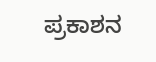ಪ್ರಕಾಶನ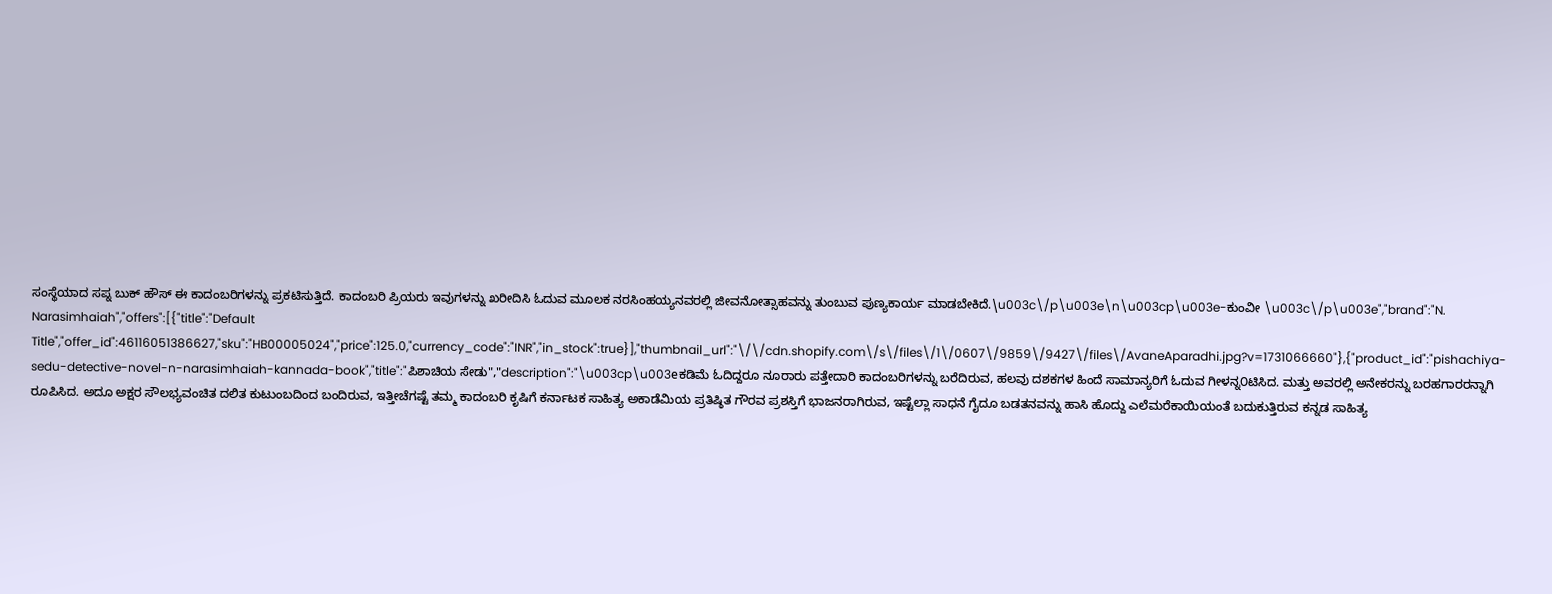ಸಂಸ್ಥೆಯಾದ ಸಪ್ನ ಬುಕ್ ಹೌಸ್ ಈ ಕಾದಂಬರಿಗಳನ್ನು ಪ್ರಕಟಿಸುತ್ತಿದೆ. ಕಾದಂಬರಿ ಪ್ರಿಯರು ಇವುಗಳನ್ನು ಖರೀದಿಸಿ ಓದುವ ಮೂಲಕ ನರಸಿಂಹಯ್ಯನವರಲ್ಲಿ ಜೀವನೋತ್ಸಾಹವನ್ನು ತುಂಬುವ ಪುಣ್ಯಕಾರ್ಯ ಮಾಡಬೇಕಿದೆ.\u003c\/p\u003e\n\u003cp\u003e-ಕುಂವೀ \u003c\/p\u003e","brand":"N. Narasimhaiah","offers":[{"title":"Default Title","offer_id":46116051386627,"sku":"HB00005024","price":125.0,"currency_code":"INR","in_stock":true}],"thumbnail_url":"\/\/cdn.shopify.com\/s\/files\/1\/0607\/9859\/9427\/files\/AvaneAparadhi.jpg?v=1731066660"},{"product_id":"pishachiya-sedu-detective-novel-n-narasimhaiah-kannada-book","title":"ಪಿಶಾಚಿಯ ಸೇಡು","description":"\u003cp\u003eಕಡಿಮೆ ಓದಿದ್ದರೂ ನೂರಾರು ಪತ್ತೇದಾರಿ ಕಾದಂಬರಿಗಳನ್ನು ಬರೆದಿರುವ, ಹಲವು ದಶಕಗಳ ಹಿಂದೆ ಸಾಮಾನ್ಯರಿಗೆ ಓದುವ ಗೀಳನ್ನ೦ಟಿಸಿದ. ಮತ್ತು ಅವರಲ್ಲಿ ಅನೇಕರನ್ನು ಬರಹಗಾರರನ್ನಾಗಿ ರೂಪಿಸಿದ. ಅದೂ ಅಕ್ಷರ ಸೌಲಭ್ಯವಂಚಿತ ದಲಿತ ಕುಟುಂಬದಿಂದ ಬಂದಿರುವ, ಇತ್ತೀಚೆಗಷ್ಟೆ ತಮ್ಮ ಕಾದಂಬರಿ ಕೃಷಿಗೆ ಕರ್ನಾಟಕ ಸಾಹಿತ್ಯ ಅಕಾಡೆಮಿಯ ಪ್ರತಿಷ್ಠಿತ ಗೌರವ ಪ್ರಶಸ್ತಿಗೆ ಭಾಜನರಾಗಿರುವ, ಇಷ್ಟೆಲ್ಲಾ ಸಾಧನೆ ಗೈದೂ ಬಡತನವನ್ನು ಹಾಸಿ ಹೊದ್ದು ಎಲೆಮರೆಕಾಯಿಯಂತೆ ಬದುಕುತ್ತಿರುವ ಕನ್ನಡ ಸಾಹಿತ್ಯ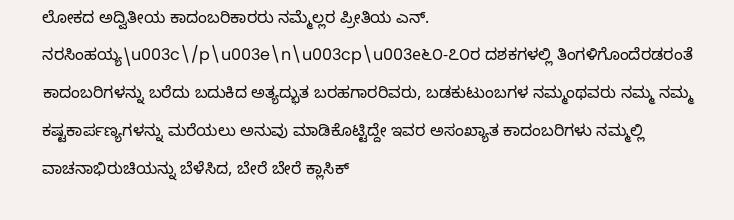ಲೋಕದ ಅದ್ವಿತೀಯ ಕಾದಂಬರಿಕಾರರು ನಮ್ಮೆಲ್ಲರ ಪ್ರೀತಿಯ ಎನ್. ನರಸಿಂಹಯ್ಯ\u003c\/p\u003e\n\u003cp\u003e೬೦-೭೦ರ ದಶಕಗಳಲ್ಲಿ ತಿಂಗಳಿಗೊಂದೆರಡರಂತೆ ಕಾದಂಬರಿಗಳನ್ನು ಬರೆದು ಬದುಕಿದ ಅತ್ಯದ್ಭುತ ಬರಹಗಾರರಿವರು, ಬಡಕುಟುಂಬಗಳ ನಮ್ಮಂಥವರು ನಮ್ಮ ನಮ್ಮ ಕಷ್ಟಕಾರ್ಪಣ್ಯಗಳನ್ನು ಮರೆಯಲು ಅನುವು ಮಾಡಿಕೊಟ್ಟಿದ್ದೇ ಇವರ ಅಸಂಖ್ಯಾತ ಕಾದಂಬರಿಗಳು ನಮ್ಮಲ್ಲಿ ವಾಚನಾಭಿರುಚಿಯನ್ನು ಬೆಳೆಸಿದ, ಬೇರೆ ಬೇರೆ ಕ್ಲಾಸಿಕ್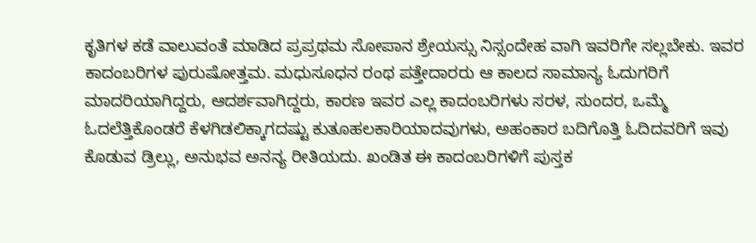ಕೃತಿಗಳ ಕಡೆ ವಾಲುವಂತೆ ಮಾಡಿದ ಪ್ರಪ್ರಥಮ ಸೋಪಾನ ಶ್ರೇಯಸ್ಸು ನಿಸ್ಸಂದೇಹ ವಾಗಿ ಇವರಿಗೇ ಸಲ್ಲಬೇಕು. ಇವರ ಕಾದಂಬರಿಗಳ ಪುರುಷೋತ್ತಮ. ಮಧುಸೂಧನ ರಂಥ ಪತ್ತೇದಾರರು ಆ ಕಾಲದ ಸಾಮಾನ್ಯ ಓದುಗರಿಗೆ ಮಾದರಿಯಾಗಿದ್ದರು, ಆದರ್ಶವಾಗಿದ್ದರು, ಕಾರಣ ಇವರ ಎಲ್ಲ ಕಾದಂಬರಿಗಳು ಸರಳ, ಸುಂದರ, ಒಮ್ಮೆ ಓದಲೆತ್ತಿಕೊಂಡರೆ ಕೆಳಗಿಡಲಿಕ್ಕಾಗದಷ್ಟು ಕುತೂಹಲಕಾರಿಯಾದವುಗಳು, ಅಹಂಕಾರ ಬದಿಗೊತ್ತಿ ಓದಿದವರಿಗೆ ಇವು ಕೊಡುವ ಡ್ರಿಲ್ಲು, ಅನುಭವ ಅನನ್ಯ ರೀತಿಯದು. ಖಂಡಿತ ಈ ಕಾದಂಬರಿಗಳಿಗೆ ಪುಸ್ತಕ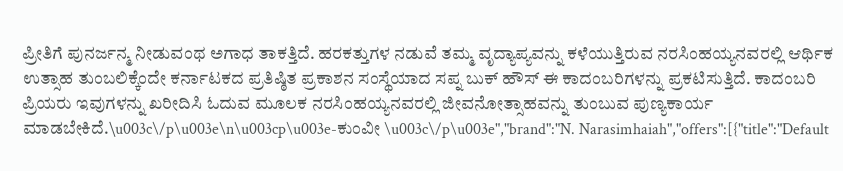ಪ್ರೀತಿಗೆ ಪುನರ್ಜನ್ಮ ನೀಡುವಂಥ ಅಗಾಧ ತಾಕತ್ತಿದೆ. ಹರಕತ್ತುಗಳ ನಡುವೆ ತಮ್ಮ ವೃದ್ಯಾಪ್ಯವನ್ನು ಕಳೆಯುತ್ತಿರುವ ನರಸಿಂಹಯ್ಯನವರಲ್ಲಿ ಆರ್ಥಿಕ ಉತ್ಸಾಹ ತುಂಬಲಿಕ್ಕೆಂದೇ ಕರ್ನಾಟಕದ ಪ್ರತಿಷ್ಠಿತ ಪ್ರಕಾಶನ ಸಂಸ್ಥೆಯಾದ ಸಪ್ನ ಬುಕ್ ಹೌಸ್ ಈ ಕಾದಂಬರಿಗಳನ್ನು ಪ್ರಕಟಿಸುತ್ತಿದೆ. ಕಾದಂಬರಿ ಪ್ರಿಯರು ಇವುಗಳನ್ನು ಖರೀದಿಸಿ ಓದುವ ಮೂಲಕ ನರಸಿಂಹಯ್ಯನವರಲ್ಲಿ ಜೀವನೋತ್ಸಾಹವನ್ನು ತುಂಬುವ ಪುಣ್ಯಕಾರ್ಯ ಮಾಡಬೇಕಿದೆ.\u003c\/p\u003e\n\u003cp\u003e-ಕುಂವೀ \u003c\/p\u003e","brand":"N. Narasimhaiah","offers":[{"title":"Default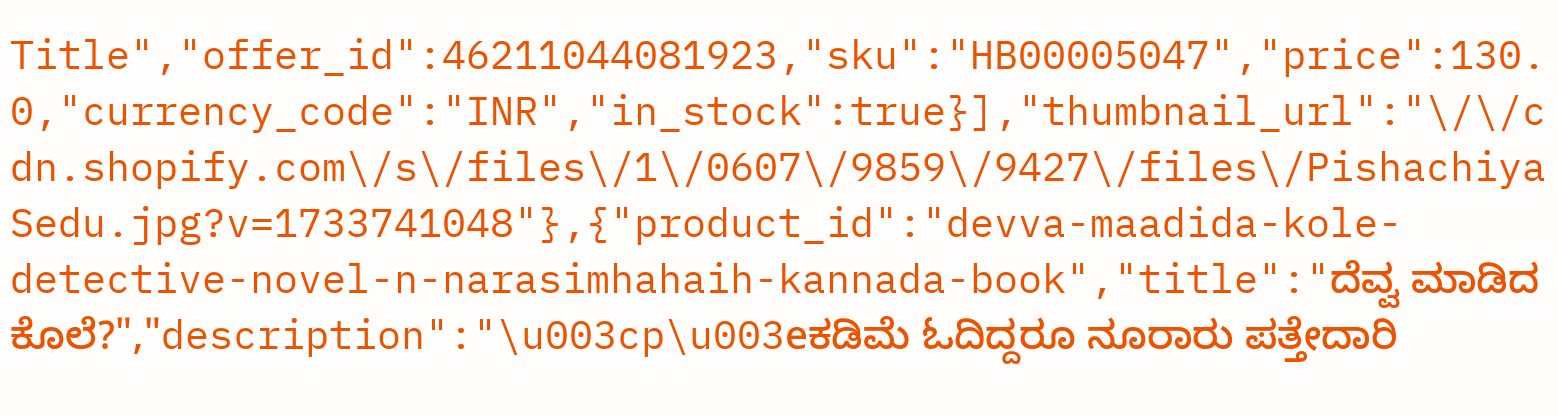Title","offer_id":46211044081923,"sku":"HB00005047","price":130.0,"currency_code":"INR","in_stock":true}],"thumbnail_url":"\/\/cdn.shopify.com\/s\/files\/1\/0607\/9859\/9427\/files\/PishachiyaSedu.jpg?v=1733741048"},{"product_id":"devva-maadida-kole-detective-novel-n-narasimhahaih-kannada-book","title":"ದೆವ್ವ ಮಾಡಿದ ಕೊಲೆ?","description":"\u003cp\u003eಕಡಿಮೆ ಓದಿದ್ದರೂ ನೂರಾರು ಪತ್ತೇದಾರಿ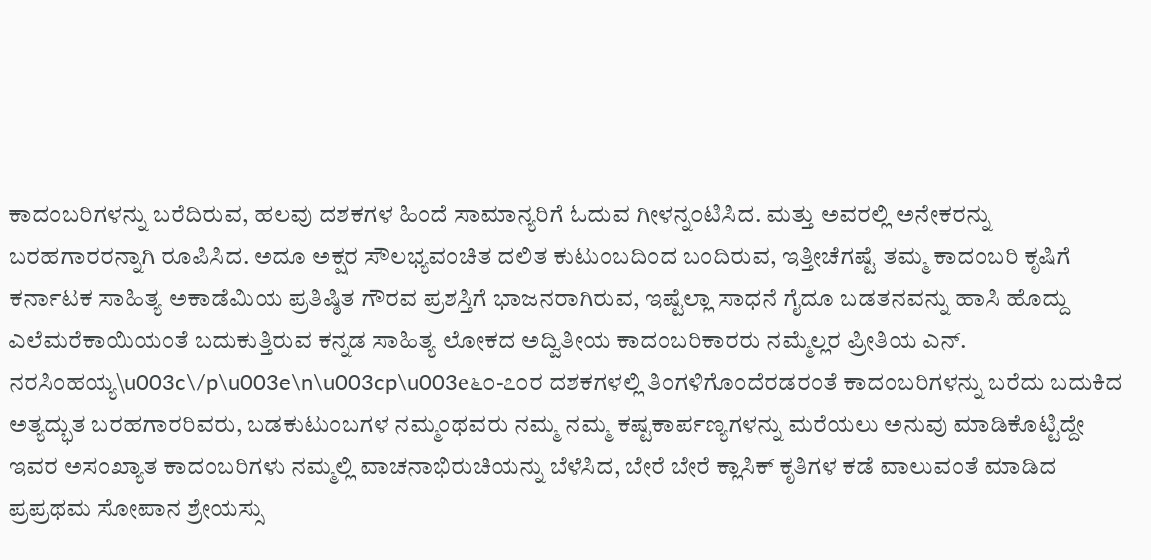ಕಾದಂಬರಿಗಳನ್ನು ಬರೆದಿರುವ, ಹಲವು ದಶಕಗಳ ಹಿಂದೆ ಸಾಮಾನ್ಯರಿಗೆ ಓದುವ ಗೀಳನ್ನ೦ಟಿಸಿದ. ಮತ್ತು ಅವರಲ್ಲಿ ಅನೇಕರನ್ನು ಬರಹಗಾರರನ್ನಾಗಿ ರೂಪಿಸಿದ. ಅದೂ ಅಕ್ಷರ ಸೌಲಭ್ಯವಂಚಿತ ದಲಿತ ಕುಟುಂಬದಿಂದ ಬಂದಿರುವ, ಇತ್ತೀಚೆಗಷ್ಟೆ ತಮ್ಮ ಕಾದಂಬರಿ ಕೃಷಿಗೆ ಕರ್ನಾಟಕ ಸಾಹಿತ್ಯ ಅಕಾಡೆಮಿಯ ಪ್ರತಿಷ್ಠಿತ ಗೌರವ ಪ್ರಶಸ್ತಿಗೆ ಭಾಜನರಾಗಿರುವ, ಇಷ್ಟೆಲ್ಲಾ ಸಾಧನೆ ಗೈದೂ ಬಡತನವನ್ನು ಹಾಸಿ ಹೊದ್ದು ಎಲೆಮರೆಕಾಯಿಯಂತೆ ಬದುಕುತ್ತಿರುವ ಕನ್ನಡ ಸಾಹಿತ್ಯ ಲೋಕದ ಅದ್ವಿತೀಯ ಕಾದಂಬರಿಕಾರರು ನಮ್ಮೆಲ್ಲರ ಪ್ರೀತಿಯ ಎನ್. ನರಸಿಂಹಯ್ಯ\u003c\/p\u003e\n\u003cp\u003e೬೦-೭೦ರ ದಶಕಗಳಲ್ಲಿ ತಿಂಗಳಿಗೊಂದೆರಡರಂತೆ ಕಾದಂಬರಿಗಳನ್ನು ಬರೆದು ಬದುಕಿದ ಅತ್ಯದ್ಭುತ ಬರಹಗಾರರಿವರು, ಬಡಕುಟುಂಬಗಳ ನಮ್ಮಂಥವರು ನಮ್ಮ ನಮ್ಮ ಕಷ್ಟಕಾರ್ಪಣ್ಯಗಳನ್ನು ಮರೆಯಲು ಅನುವು ಮಾಡಿಕೊಟ್ಟಿದ್ದೇ ಇವರ ಅಸಂಖ್ಯಾತ ಕಾದಂಬರಿಗಳು ನಮ್ಮಲ್ಲಿ ವಾಚನಾಭಿರುಚಿಯನ್ನು ಬೆಳೆಸಿದ, ಬೇರೆ ಬೇರೆ ಕ್ಲಾಸಿಕ್ ಕೃತಿಗಳ ಕಡೆ ವಾಲುವಂತೆ ಮಾಡಿದ ಪ್ರಪ್ರಥಮ ಸೋಪಾನ ಶ್ರೇಯಸ್ಸು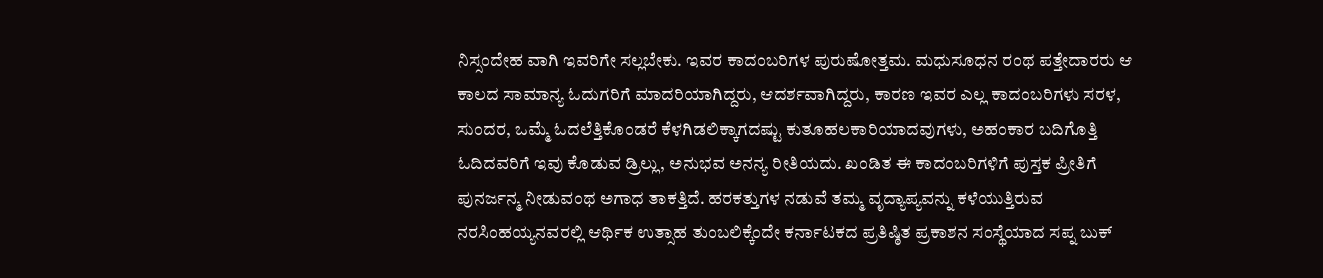ನಿಸ್ಸಂದೇಹ ವಾಗಿ ಇವರಿಗೇ ಸಲ್ಲಬೇಕು. ಇವರ ಕಾದಂಬರಿಗಳ ಪುರುಷೋತ್ತಮ. ಮಧುಸೂಧನ ರಂಥ ಪತ್ತೇದಾರರು ಆ ಕಾಲದ ಸಾಮಾನ್ಯ ಓದುಗರಿಗೆ ಮಾದರಿಯಾಗಿದ್ದರು, ಆದರ್ಶವಾಗಿದ್ದರು, ಕಾರಣ ಇವರ ಎಲ್ಲ ಕಾದಂಬರಿಗಳು ಸರಳ, ಸುಂದರ, ಒಮ್ಮೆ ಓದಲೆತ್ತಿಕೊಂಡರೆ ಕೆಳಗಿಡಲಿಕ್ಕಾಗದಷ್ಟು ಕುತೂಹಲಕಾರಿಯಾದವುಗಳು, ಅಹಂಕಾರ ಬದಿಗೊತ್ತಿ ಓದಿದವರಿಗೆ ಇವು ಕೊಡುವ ಡ್ರಿಲ್ಲು, ಅನುಭವ ಅನನ್ಯ ರೀತಿಯದು. ಖಂಡಿತ ಈ ಕಾದಂಬರಿಗಳಿಗೆ ಪುಸ್ತಕ ಪ್ರೀತಿಗೆ ಪುನರ್ಜನ್ಮ ನೀಡುವಂಥ ಅಗಾಧ ತಾಕತ್ತಿದೆ. ಹರಕತ್ತುಗಳ ನಡುವೆ ತಮ್ಮ ವೃದ್ಯಾಪ್ಯವನ್ನು ಕಳೆಯುತ್ತಿರುವ ನರಸಿಂಹಯ್ಯನವರಲ್ಲಿ ಆರ್ಥಿಕ ಉತ್ಸಾಹ ತುಂಬಲಿಕ್ಕೆಂದೇ ಕರ್ನಾಟಕದ ಪ್ರತಿಷ್ಠಿತ ಪ್ರಕಾಶನ ಸಂಸ್ಥೆಯಾದ ಸಪ್ನ ಬುಕ್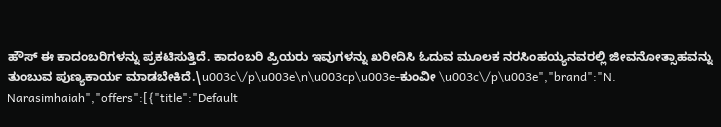ಹೌಸ್ ಈ ಕಾದಂಬರಿಗಳನ್ನು ಪ್ರಕಟಿಸುತ್ತಿದೆ. ಕಾದಂಬರಿ ಪ್ರಿಯರು ಇವುಗಳನ್ನು ಖರೀದಿಸಿ ಓದುವ ಮೂಲಕ ನರಸಿಂಹಯ್ಯನವರಲ್ಲಿ ಜೀವನೋತ್ಸಾಹವನ್ನು ತುಂಬುವ ಪುಣ್ಯಕಾರ್ಯ ಮಾಡಬೇಕಿದೆ.\u003c\/p\u003e\n\u003cp\u003e-ಕುಂವೀ \u003c\/p\u003e","brand":"N. Narasimhaiah","offers":[{"title":"Default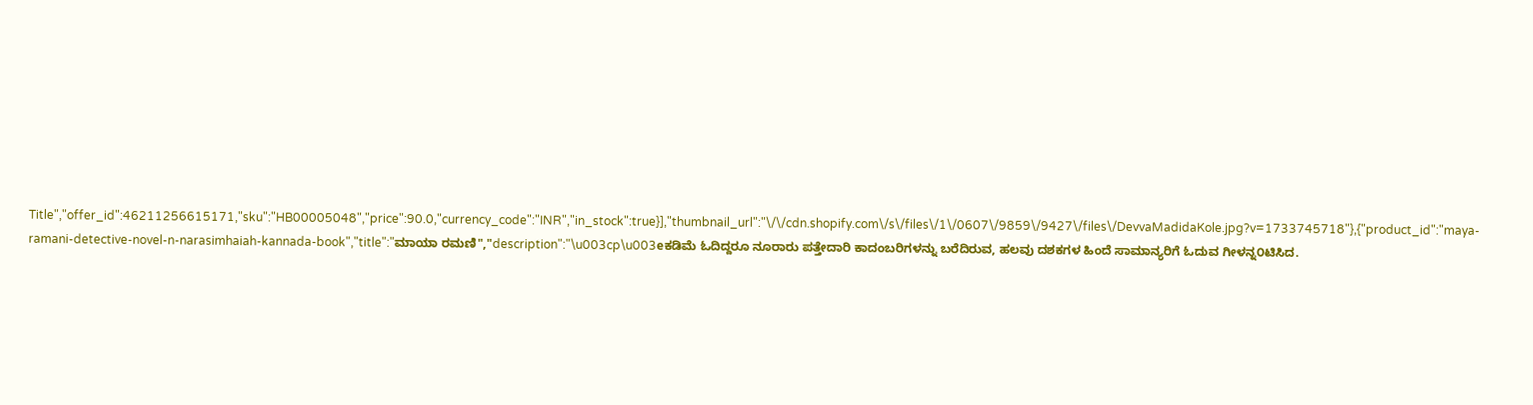Title","offer_id":46211256615171,"sku":"HB00005048","price":90.0,"currency_code":"INR","in_stock":true}],"thumbnail_url":"\/\/cdn.shopify.com\/s\/files\/1\/0607\/9859\/9427\/files\/DevvaMadidaKole.jpg?v=1733745718"},{"product_id":"maya-ramani-detective-novel-n-narasimhaiah-kannada-book","title":"ಮಾಯಾ ರಮಣಿ","description":"\u003cp\u003eಕಡಿಮೆ ಓದಿದ್ದರೂ ನೂರಾರು ಪತ್ತೇದಾರಿ ಕಾದಂಬರಿಗಳನ್ನು ಬರೆದಿರುವ, ಹಲವು ದಶಕಗಳ ಹಿಂದೆ ಸಾಮಾನ್ಯರಿಗೆ ಓದುವ ಗೀಳನ್ನ೦ಟಿಸಿದ.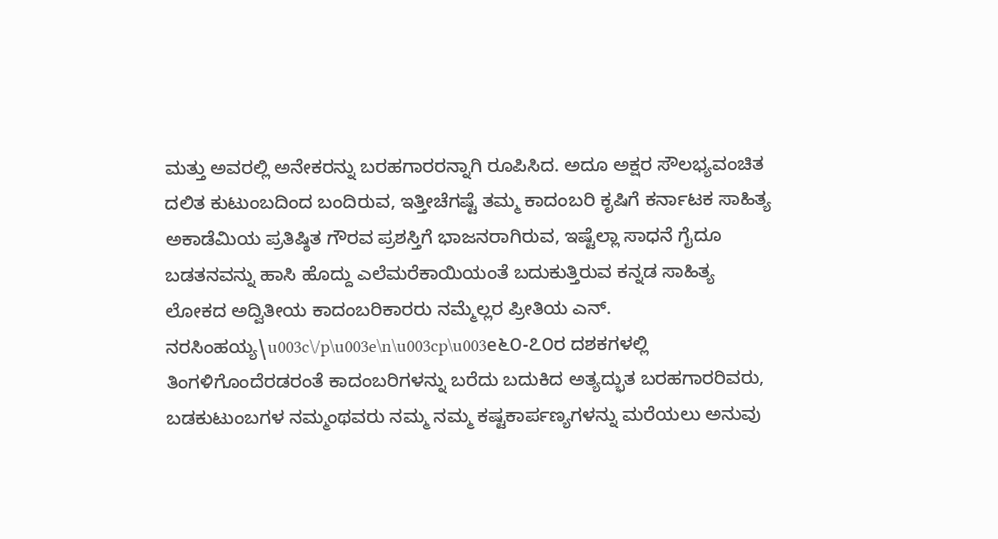ಮತ್ತು ಅವರಲ್ಲಿ ಅನೇಕರನ್ನು ಬರಹಗಾರರನ್ನಾಗಿ ರೂಪಿಸಿದ. ಅದೂ ಅಕ್ಷರ ಸೌಲಭ್ಯವಂಚಿತ ದಲಿತ ಕುಟುಂಬದಿಂದ ಬಂದಿರುವ, ಇತ್ತೀಚೆಗಷ್ಟೆ ತಮ್ಮ ಕಾದಂಬರಿ ಕೃಷಿಗೆ ಕರ್ನಾಟಕ ಸಾಹಿತ್ಯ ಅಕಾಡೆಮಿಯ ಪ್ರತಿಷ್ಠಿತ ಗೌರವ ಪ್ರಶಸ್ತಿಗೆ ಭಾಜನರಾಗಿರುವ, ಇಷ್ಟೆಲ್ಲಾ ಸಾಧನೆ ಗೈದೂ ಬಡತನವನ್ನು ಹಾಸಿ ಹೊದ್ದು ಎಲೆಮರೆಕಾಯಿಯಂತೆ ಬದುಕುತ್ತಿರುವ ಕನ್ನಡ ಸಾಹಿತ್ಯ ಲೋಕದ ಅದ್ವಿತೀಯ ಕಾದಂಬರಿಕಾರರು ನಮ್ಮೆಲ್ಲರ ಪ್ರೀತಿಯ ಎನ್. ನರಸಿಂಹಯ್ಯ\u003c\/p\u003e\n\u003cp\u003e೬೦-೭೦ರ ದಶಕಗಳಲ್ಲಿ ತಿಂಗಳಿಗೊಂದೆರಡರಂತೆ ಕಾದಂಬರಿಗಳನ್ನು ಬರೆದು ಬದುಕಿದ ಅತ್ಯದ್ಭುತ ಬರಹಗಾರರಿವರು, ಬಡಕುಟುಂಬಗಳ ನಮ್ಮಂಥವರು ನಮ್ಮ ನಮ್ಮ ಕಷ್ಟಕಾರ್ಪಣ್ಯಗಳನ್ನು ಮರೆಯಲು ಅನುವು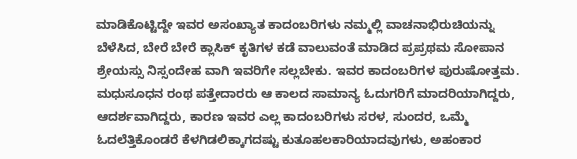ಮಾಡಿಕೊಟ್ಟಿದ್ದೇ ಇವರ ಅಸಂಖ್ಯಾತ ಕಾದಂಬರಿಗಳು ನಮ್ಮಲ್ಲಿ ವಾಚನಾಭಿರುಚಿಯನ್ನು ಬೆಳೆಸಿದ, ಬೇರೆ ಬೇರೆ ಕ್ಲಾಸಿಕ್ ಕೃತಿಗಳ ಕಡೆ ವಾಲುವಂತೆ ಮಾಡಿದ ಪ್ರಪ್ರಥಮ ಸೋಪಾನ ಶ್ರೇಯಸ್ಸು ನಿಸ್ಸಂದೇಹ ವಾಗಿ ಇವರಿಗೇ ಸಲ್ಲಬೇಕು. ಇವರ ಕಾದಂಬರಿಗಳ ಪುರುಷೋತ್ತಮ. ಮಧುಸೂಧನ ರಂಥ ಪತ್ತೇದಾರರು ಆ ಕಾಲದ ಸಾಮಾನ್ಯ ಓದುಗರಿಗೆ ಮಾದರಿಯಾಗಿದ್ದರು, ಆದರ್ಶವಾಗಿದ್ದರು, ಕಾರಣ ಇವರ ಎಲ್ಲ ಕಾದಂಬರಿಗಳು ಸರಳ, ಸುಂದರ, ಒಮ್ಮೆ ಓದಲೆತ್ತಿಕೊಂಡರೆ ಕೆಳಗಿಡಲಿಕ್ಕಾಗದಷ್ಟು ಕುತೂಹಲಕಾರಿಯಾದವುಗಳು, ಅಹಂಕಾರ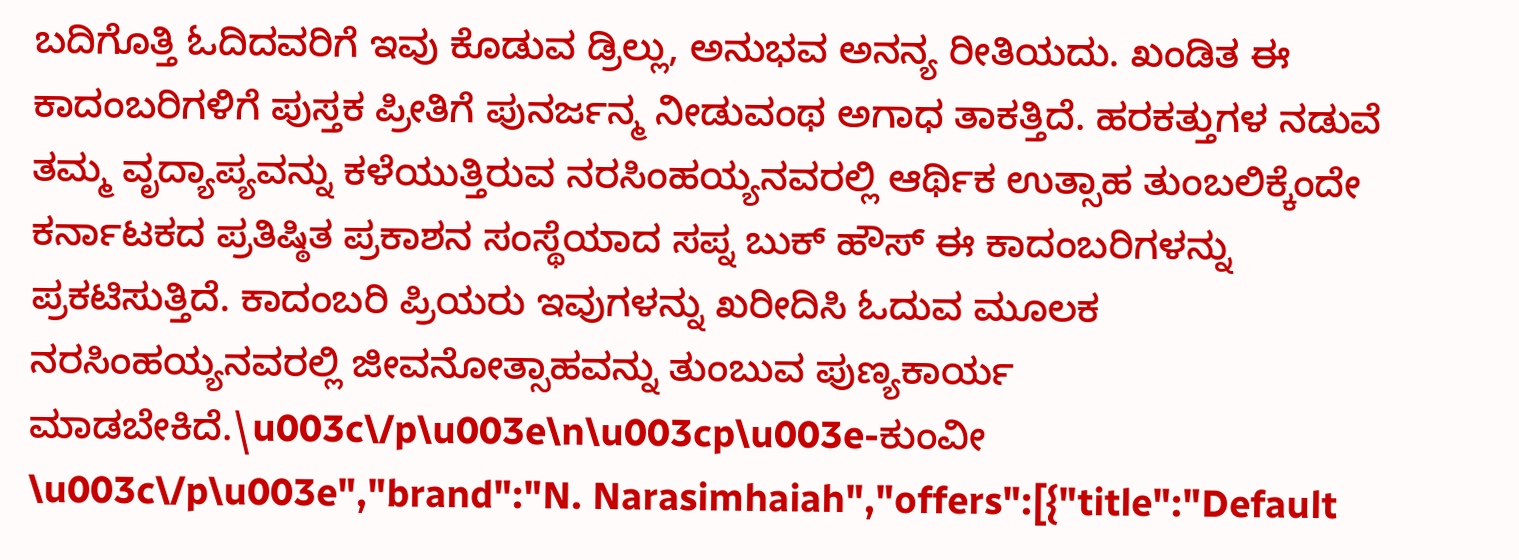ಬದಿಗೊತ್ತಿ ಓದಿದವರಿಗೆ ಇವು ಕೊಡುವ ಡ್ರಿಲ್ಲು, ಅನುಭವ ಅನನ್ಯ ರೀತಿಯದು. ಖಂಡಿತ ಈ ಕಾದಂಬರಿಗಳಿಗೆ ಪುಸ್ತಕ ಪ್ರೀತಿಗೆ ಪುನರ್ಜನ್ಮ ನೀಡುವಂಥ ಅಗಾಧ ತಾಕತ್ತಿದೆ. ಹರಕತ್ತುಗಳ ನಡುವೆ ತಮ್ಮ ವೃದ್ಯಾಪ್ಯವನ್ನು ಕಳೆಯುತ್ತಿರುವ ನರಸಿಂಹಯ್ಯನವರಲ್ಲಿ ಆರ್ಥಿಕ ಉತ್ಸಾಹ ತುಂಬಲಿಕ್ಕೆಂದೇ ಕರ್ನಾಟಕದ ಪ್ರತಿಷ್ಠಿತ ಪ್ರಕಾಶನ ಸಂಸ್ಥೆಯಾದ ಸಪ್ನ ಬುಕ್ ಹೌಸ್ ಈ ಕಾದಂಬರಿಗಳನ್ನು ಪ್ರಕಟಿಸುತ್ತಿದೆ. ಕಾದಂಬರಿ ಪ್ರಿಯರು ಇವುಗಳನ್ನು ಖರೀದಿಸಿ ಓದುವ ಮೂಲಕ ನರಸಿಂಹಯ್ಯನವರಲ್ಲಿ ಜೀವನೋತ್ಸಾಹವನ್ನು ತುಂಬುವ ಪುಣ್ಯಕಾರ್ಯ ಮಾಡಬೇಕಿದೆ.\u003c\/p\u003e\n\u003cp\u003e-ಕುಂವೀ \u003c\/p\u003e","brand":"N. Narasimhaiah","offers":[{"title":"Default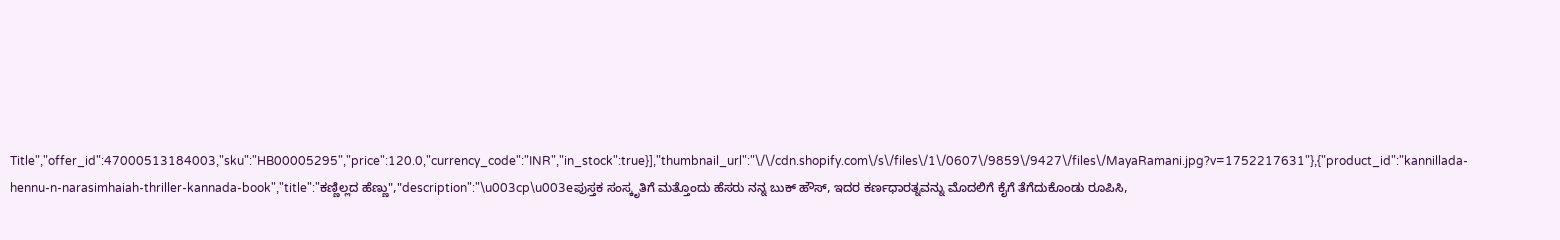Title","offer_id":47000513184003,"sku":"HB00005295","price":120.0,"currency_code":"INR","in_stock":true}],"thumbnail_url":"\/\/cdn.shopify.com\/s\/files\/1\/0607\/9859\/9427\/files\/MayaRamani.jpg?v=1752217631"},{"product_id":"kannillada-hennu-n-narasimhaiah-thriller-kannada-book","title":"ಕಣ್ಣಿಲ್ಲದ ಹೆಣ್ಣು","description":"\u003cp\u003eಪುಸ್ತಕ ಸಂಸ್ಕೃತಿಗೆ ಮತ್ತೊಂದು ಹೆಸರು ನನ್ನ ಬುಕ್ ಹೌಸ್, ಇದರ ಕರ್ಣಧಾರತ್ನವನ್ನು ಮೊದಲಿಗೆ ಕೈಗೆ ತೆಗೆದುಕೊಂಡು ರೂಪಿಸಿ,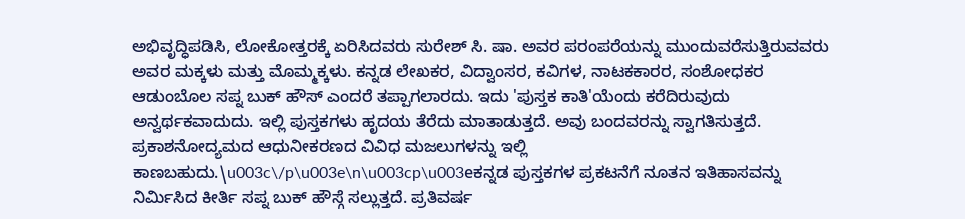ಅಭಿವೃದ್ಧಿಪಡಿಸಿ, ಲೋಕೋತ್ತರಕ್ಕೆ ಏರಿಸಿದವರು ಸುರೇಶ್ ಸಿ. ಷಾ. ಅವರ ಪರಂಪರೆಯನ್ನು ಮುಂದುವರೆಸುತ್ತಿರುವವರು ಅವರ ಮಕ್ಕಳು ಮತ್ತು ಮೊಮ್ಮಕ್ಕಳು. ಕನ್ನಡ ಲೇಖಕರ, ವಿದ್ವಾಂಸರ, ಕವಿಗಳ, ನಾಟಕಕಾರರ, ಸಂಶೋಧಕರ ಆಡುಂಬೊಲ ಸಪ್ನ ಬುಕ್ ಹೌಸ್ ಎಂದರೆ ತಪ್ಪಾಗಲಾರದು. ಇದು 'ಪುಸ್ತಕ ಕಾತಿ'ಯೆಂದು ಕರೆದಿರುವುದು ಅನ್ವರ್ಥಕವಾದುದು. ಇಲ್ಲಿ ಪುಸ್ತಕಗಳು ಹೃದಯ ತೆರೆದು ಮಾತಾಡುತ್ತದೆ. ಅವು ಬಂದವರನ್ನು ಸ್ವಾಗತಿಸುತ್ತದೆ. ಪ್ರಕಾಶನೋದ್ಯಮದ ಆಧುನೀಕರಣದ ವಿವಿಧ ಮಜಲುಗಳನ್ನು ಇಲ್ಲಿ ಕಾಣಬಹುದು.\u003c\/p\u003e\n\u003cp\u003eಕನ್ನಡ ಪುಸ್ತಕಗಳ ಪ್ರಕಟನೆಗೆ ನೂತನ ಇತಿಹಾಸವನ್ನು ನಿರ್ಮಿಸಿದ ಕೀರ್ತಿ ಸಪ್ನ ಬುಕ್ ಹೌಸ್ಗೆ ಸಲ್ಲುತ್ತದೆ. ಪ್ರತಿವರ್ಷ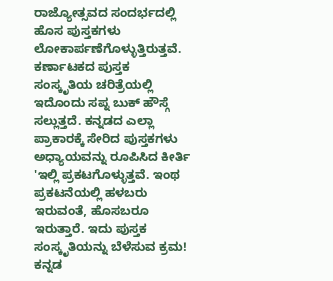ರಾಜ್ಯೋತ್ಸವದ ಸಂದರ್ಭದಲ್ಲಿ ಹೊಸ ಪುಸ್ತಕಗಳು ಲೋಕಾರ್ಪಣೆಗೊಳ್ಳುತ್ತಿರುತ್ತವೆ. ಕರ್ಣಾಟಕದ ಪುಸ್ತಕ ಸಂಸ್ಕೃತಿಯ ಚರಿತ್ರೆಯಲ್ಲಿ ಇದೊಂದು ಸಪ್ನ ಬುಕ್ ಹೌಸ್ಗೆ ಸಲ್ಲುತ್ತದೆ. ಕನ್ನಡದ ಎಲ್ಲಾ ಪ್ರಾಕಾರಕ್ಕೆ ಸೇರಿದ ಪುಸ್ತಕಗಳು ಅಧ್ಯಾಯವನ್ನು ರೂಪಿಸಿದ ಕೀರ್ತಿ 'ಇಲ್ಲಿ ಪ್ರಕಟಗೊಳ್ಳುತ್ತವೆ. ಇಂಥ ಪ್ರಕಟನೆಯಲ್ಲಿ ಹಳಬರು ಇರುವಂತೆ, ಹೊಸಬರೂ ಇರುತ್ತಾರೆ. ಇದು ಪುಸ್ತಕ ಸಂಸ್ಕೃತಿಯನ್ನು ಬೆಳೆಸುವ ಕ್ರಮ! ಕನ್ನಡ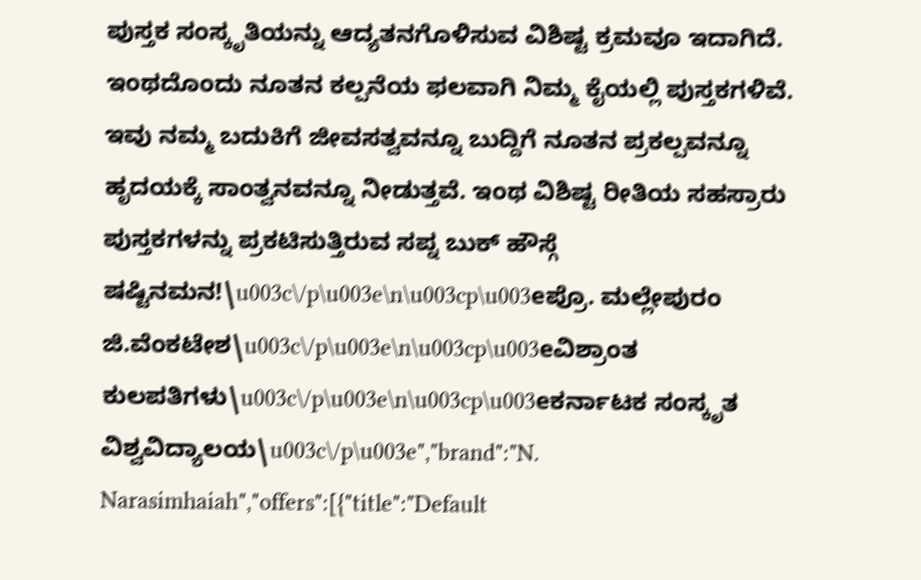ಪುಸ್ತಕ ಸಂಸ್ಕೃತಿಯನ್ನು ಆದ್ಯತನಗೊಳಿಸುವ ವಿಶಿಷ್ಟ ಕ್ರಮವೂ ಇದಾಗಿದೆ. ಇಂಥದೊಂದು ನೂತನ ಕಲ್ಪನೆಯ ಫಲವಾಗಿ ನಿಮ್ಮ ಕೈಯಲ್ಲಿ ಪುಸ್ತಕಗಳಿವೆ. ಇವು ನಮ್ಮ ಬದುಕಿಗೆ ಜೀವಸತ್ವವನ್ನೂ ಬುದ್ದಿಗೆ ನೂತನ ಪ್ರಕಲ್ಪವನ್ನೂ ಹೃದಯಕ್ಕೆ ಸಾಂತ್ವನವನ್ನೂ ನೀಡುತ್ತವೆ. ಇಂಥ ವಿಶಿಷ್ಟ ರೀತಿಯ ಸಹಸ್ರಾರು ಪುಸ್ತಕಗಳನ್ನು ಪ್ರಕಟಿಸುತ್ತಿರುವ ಸಪ್ನ ಬುಕ್ ಹೌಸ್ಗೆ ಷಷ್ಟಿನಮನ!\u003c\/p\u003e\n\u003cp\u003eಪ್ರೊ. ಮಲ್ಲೇಪುರಂ ಜಿ.ವೆಂಕಟೇಶ\u003c\/p\u003e\n\u003cp\u003eವಿಶ್ರಾಂತ ಕುಲಪತಿಗಳು\u003c\/p\u003e\n\u003cp\u003eಕರ್ನಾಟಕ ಸಂಸ್ಕೃತ ವಿಶ್ವವಿದ್ಯಾಲಯ\u003c\/p\u003e","brand":"N. Narasimhaiah","offers":[{"title":"Default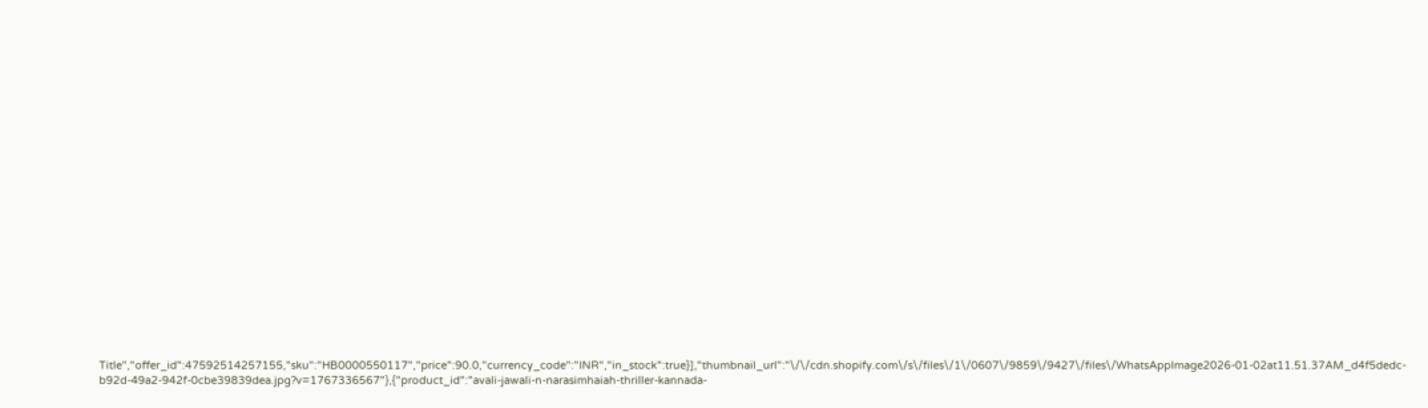Title","offer_id":47592514257155,"sku":"HB0000550117","price":90.0,"currency_code":"INR","in_stock":true}],"thumbnail_url":"\/\/cdn.shopify.com\/s\/files\/1\/0607\/9859\/9427\/files\/WhatsAppImage2026-01-02at11.51.37AM_d4f5dedc-b92d-49a2-942f-0cbe39839dea.jpg?v=1767336567"},{"product_id":"avali-jawali-n-narasimhaiah-thriller-kannada-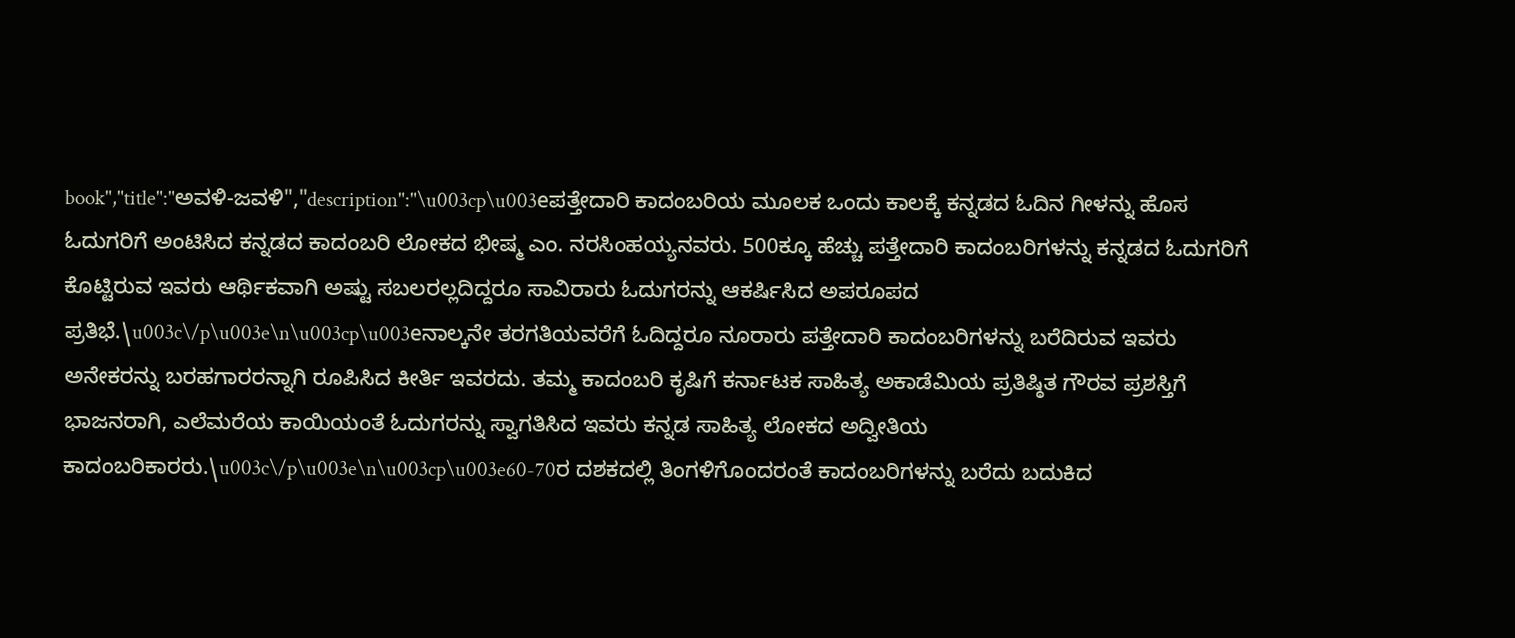book","title":"ಅವಳಿ-ಜವಳಿ","description":"\u003cp\u003eಪತ್ತೇದಾರಿ ಕಾದಂಬರಿಯ ಮೂಲಕ ಒಂದು ಕಾಲಕ್ಕೆ ಕನ್ನಡದ ಓದಿನ ಗೀಳನ್ನು ಹೊಸ ಓದುಗರಿಗೆ ಅಂಟಿಸಿದ ಕನ್ನಡದ ಕಾದಂಬರಿ ಲೋಕದ ಭೀಷ್ಮ ಎಂ. ನರಸಿಂಹಯ್ಯನವರು. 500ಕ್ಕೂ ಹೆಚ್ಚು ಪತ್ತೇದಾರಿ ಕಾದಂಬರಿಗಳನ್ನು ಕನ್ನಡದ ಓದುಗರಿಗೆ ಕೊಟ್ಟಿರುವ ಇವರು ಆರ್ಥಿಕವಾಗಿ ಅಷ್ಟು ಸಬಲರಲ್ಲದಿದ್ದರೂ ಸಾವಿರಾರು ಓದುಗರನ್ನು ಆಕರ್ಷಿಸಿದ ಅಪರೂಪದ ಪ್ರತಿಭೆ.\u003c\/p\u003e\n\u003cp\u003eನಾಲ್ಕನೇ ತರಗತಿಯವರೆಗೆ ಓದಿದ್ದರೂ ನೂರಾರು ಪತ್ತೇದಾರಿ ಕಾದಂಬರಿಗಳನ್ನು ಬರೆದಿರುವ ಇವರು ಅನೇಕರನ್ನು ಬರಹಗಾರರನ್ನಾಗಿ ರೂಪಿಸಿದ ಕೀರ್ತಿ ಇವರದು. ತಮ್ಮ ಕಾದಂಬರಿ ಕೃಷಿಗೆ ಕರ್ನಾಟಕ ಸಾಹಿತ್ಯ ಅಕಾಡೆಮಿಯ ಪ್ರತಿಷ್ಠಿತ ಗೌರವ ಪ್ರಶಸ್ತಿಗೆ ಭಾಜನರಾಗಿ, ಎಲೆಮರೆಯ ಕಾಯಿಯಂತೆ ಓದುಗರನ್ನು ಸ್ವಾಗತಿಸಿದ ಇವರು ಕನ್ನಡ ಸಾಹಿತ್ಯ ಲೋಕದ ಅದ್ವೀತಿಯ ಕಾದಂಬರಿಕಾರರು.\u003c\/p\u003e\n\u003cp\u003e60-70ರ ದಶಕದಲ್ಲಿ ತಿಂಗಳಿಗೊಂದರಂತೆ ಕಾದಂಬರಿಗಳನ್ನು ಬರೆದು ಬದುಕಿದ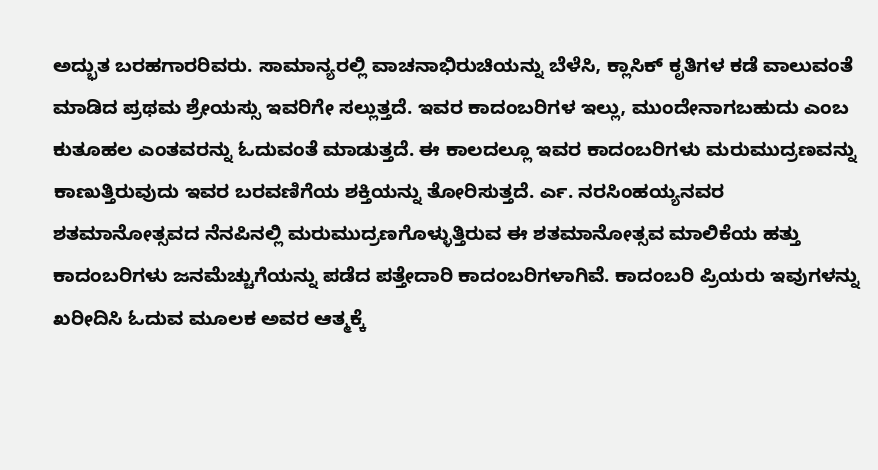ಅದ್ಭುತ ಬರಹಗಾರರಿವರು. ಸಾಮಾನ್ಯರಲ್ಲಿ ವಾಚನಾಭಿರುಚಿಯನ್ನು ಬೆಳೆಸಿ, ಕ್ಲಾಸಿಕ್ ಕೃತಿಗಳ ಕಡೆ ವಾಲುವಂತೆ ಮಾಡಿದ ಪ್ರಥಮ ಶ್ರೇಯಸ್ಸು ಇವರಿಗೇ ಸಲ್ಲುತ್ತದೆ. ಇವರ ಕಾದಂಬರಿಗಳ ಇಲ್ಲು, ಮುಂದೇನಾಗಬಹುದು ಎಂಬ ಕುತೂಹಲ ಎಂತವರನ್ನು ಓದುವಂತೆ ಮಾಡುತ್ತದೆ. ಈ ಕಾಲದಲ್ಲೂ ಇವರ ಕಾದಂಬರಿಗಳು ಮರುಮುದ್ರಣವನ್ನು ಕಾಣುತ್ತಿರುವುದು ಇವರ ಬರವಣಿಗೆಯ ಶಕ್ತಿಯನ್ನು ತೋರಿಸುತ್ತದೆ. ರ್ಎ. ನರಸಿಂಹಯ್ಯನವರ ಶತಮಾನೋತ್ಸವದ ನೆನಪಿನಲ್ಲಿ ಮರುಮುದ್ರಣಗೊಳ್ಳುತ್ತಿರುವ ಈ ಶತಮಾನೋತ್ಸವ ಮಾಲಿಕೆಯ ಹತ್ತು ಕಾದಂಬರಿಗಳು ಜನಮೆಚ್ಚುಗೆಯನ್ನು ಪಡೆದ ಪತ್ತೇದಾರಿ ಕಾದಂಬರಿಗಳಾಗಿವೆ. ಕಾದಂಬರಿ ಪ್ರಿಯರು ಇವುಗಳನ್ನು ಖರೀದಿಸಿ ಓದುವ ಮೂಲಕ ಅವರ ಆತ್ಮಕ್ಕೆ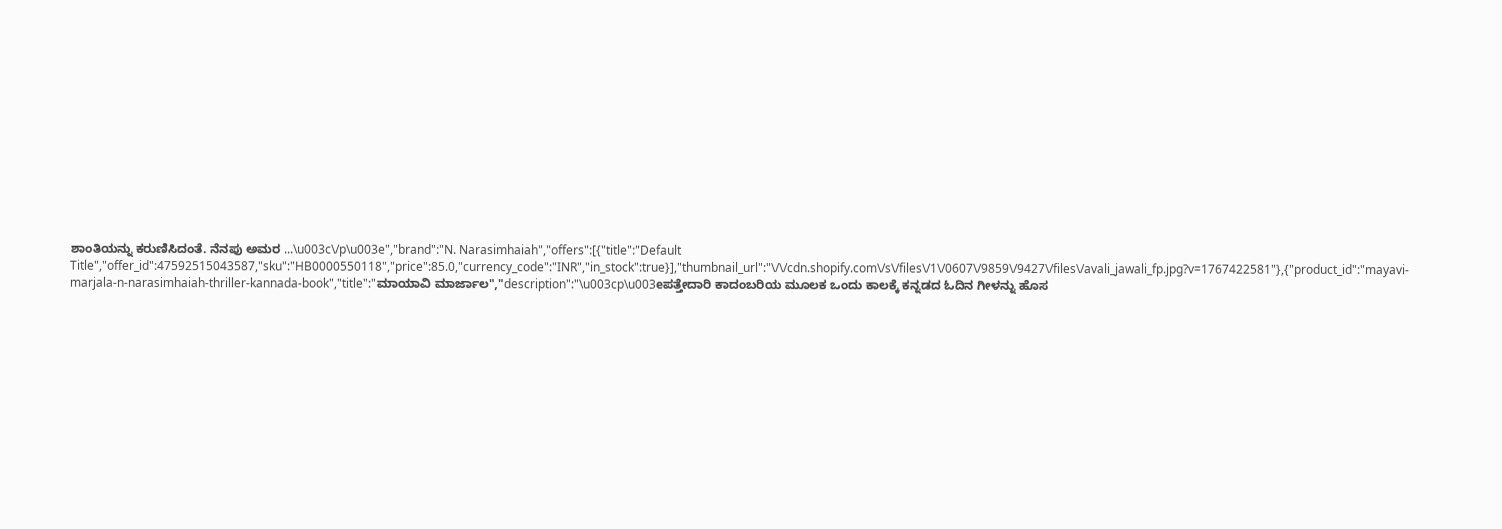ಶಾಂತಿಯನ್ನು ಕರುಣಿಸಿದಂತೆ. ನೆನಪು ಅಮರ ...\u003c\/p\u003e","brand":"N. Narasimhaiah","offers":[{"title":"Default Title","offer_id":47592515043587,"sku":"HB0000550118","price":85.0,"currency_code":"INR","in_stock":true}],"thumbnail_url":"\/\/cdn.shopify.com\/s\/files\/1\/0607\/9859\/9427\/files\/avali_jawali_fp.jpg?v=1767422581"},{"product_id":"mayavi-marjala-n-narasimhaiah-thriller-kannada-book","title":"ಮಾಯಾವಿ ಮಾರ್ಜಾಲ","description":"\u003cp\u003eಪತ್ತೇದಾರಿ ಕಾದಂಬರಿಯ ಮೂಲಕ ಒಂದು ಕಾಲಕ್ಕೆ ಕನ್ನಡದ ಓದಿನ ಗೀಳನ್ನು ಹೊಸ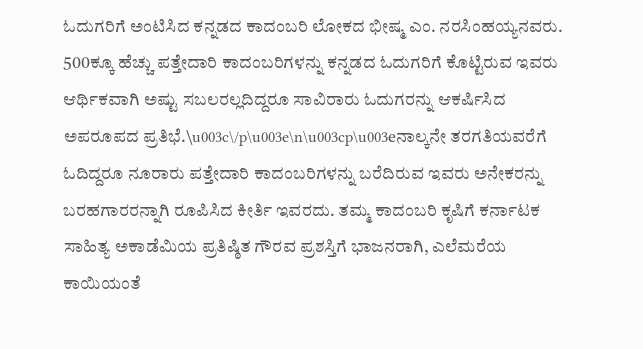ಓದುಗರಿಗೆ ಅಂಟಿಸಿದ ಕನ್ನಡದ ಕಾದಂಬರಿ ಲೋಕದ ಭೀಷ್ಮ ಎಂ. ನರಸಿಂಹಯ್ಯನವರು. 500ಕ್ಕೂ ಹೆಚ್ಚು ಪತ್ತೇದಾರಿ ಕಾದಂಬರಿಗಳನ್ನು ಕನ್ನಡದ ಓದುಗರಿಗೆ ಕೊಟ್ಟಿರುವ ಇವರು ಆರ್ಥಿಕವಾಗಿ ಅಷ್ಟು ಸಬಲರಲ್ಲದಿದ್ದರೂ ಸಾವಿರಾರು ಓದುಗರನ್ನು ಆಕರ್ಷಿಸಿದ ಅಪರೂಪದ ಪ್ರತಿಭೆ.\u003c\/p\u003e\n\u003cp\u003eನಾಲ್ಕನೇ ತರಗತಿಯವರೆಗೆ ಓದಿದ್ದರೂ ನೂರಾರು ಪತ್ತೇದಾರಿ ಕಾದಂಬರಿಗಳನ್ನು ಬರೆದಿರುವ ಇವರು ಅನೇಕರನ್ನು ಬರಹಗಾರರನ್ನಾಗಿ ರೂಪಿಸಿದ ಕೀರ್ತಿ ಇವರದು. ತಮ್ಮ ಕಾದಂಬರಿ ಕೃಷಿಗೆ ಕರ್ನಾಟಕ ಸಾಹಿತ್ಯ ಅಕಾಡೆಮಿಯ ಪ್ರತಿಷ್ಠಿತ ಗೌರವ ಪ್ರಶಸ್ತಿಗೆ ಭಾಜನರಾಗಿ, ಎಲೆಮರೆಯ ಕಾಯಿಯಂತೆ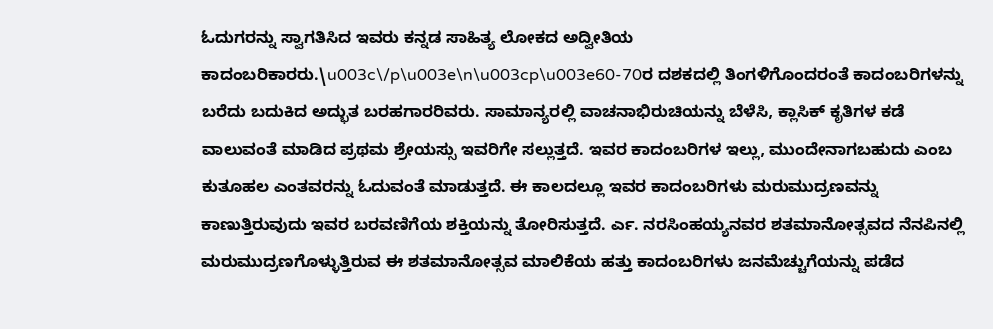ಓದುಗರನ್ನು ಸ್ವಾಗತಿಸಿದ ಇವರು ಕನ್ನಡ ಸಾಹಿತ್ಯ ಲೋಕದ ಅದ್ವೀತಿಯ ಕಾದಂಬರಿಕಾರರು.\u003c\/p\u003e\n\u003cp\u003e60-70ರ ದಶಕದಲ್ಲಿ ತಿಂಗಳಿಗೊಂದರಂತೆ ಕಾದಂಬರಿಗಳನ್ನು ಬರೆದು ಬದುಕಿದ ಅದ್ಭುತ ಬರಹಗಾರರಿವರು. ಸಾಮಾನ್ಯರಲ್ಲಿ ವಾಚನಾಭಿರುಚಿಯನ್ನು ಬೆಳೆಸಿ, ಕ್ಲಾಸಿಕ್ ಕೃತಿಗಳ ಕಡೆ ವಾಲುವಂತೆ ಮಾಡಿದ ಪ್ರಥಮ ಶ್ರೇಯಸ್ಸು ಇವರಿಗೇ ಸಲ್ಲುತ್ತದೆ. ಇವರ ಕಾದಂಬರಿಗಳ ಇಲ್ಲು, ಮುಂದೇನಾಗಬಹುದು ಎಂಬ ಕುತೂಹಲ ಎಂತವರನ್ನು ಓದುವಂತೆ ಮಾಡುತ್ತದೆ. ಈ ಕಾಲದಲ್ಲೂ ಇವರ ಕಾದಂಬರಿಗಳು ಮರುಮುದ್ರಣವನ್ನು ಕಾಣುತ್ತಿರುವುದು ಇವರ ಬರವಣಿಗೆಯ ಶಕ್ತಿಯನ್ನು ತೋರಿಸುತ್ತದೆ. ರ್ಎ. ನರಸಿಂಹಯ್ಯನವರ ಶತಮಾನೋತ್ಸವದ ನೆನಪಿನಲ್ಲಿ ಮರುಮುದ್ರಣಗೊಳ್ಳುತ್ತಿರುವ ಈ ಶತಮಾನೋತ್ಸವ ಮಾಲಿಕೆಯ ಹತ್ತು ಕಾದಂಬರಿಗಳು ಜನಮೆಚ್ಚುಗೆಯನ್ನು ಪಡೆದ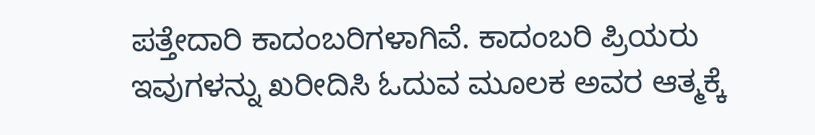ಪತ್ತೇದಾರಿ ಕಾದಂಬರಿಗಳಾಗಿವೆ. ಕಾದಂಬರಿ ಪ್ರಿಯರು ಇವುಗಳನ್ನು ಖರೀದಿಸಿ ಓದುವ ಮೂಲಕ ಅವರ ಆತ್ಮಕ್ಕೆ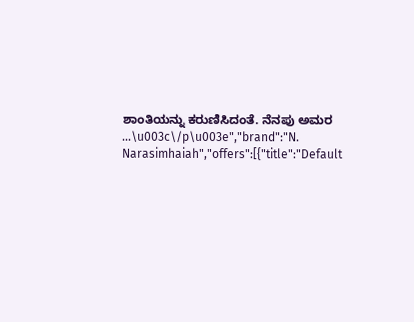ಶಾಂತಿಯನ್ನು ಕರುಣಿಸಿದಂತೆ. ನೆನಪು ಅಮರ ...\u003c\/p\u003e","brand":"N. Narasimhaiah","offers":[{"title":"Default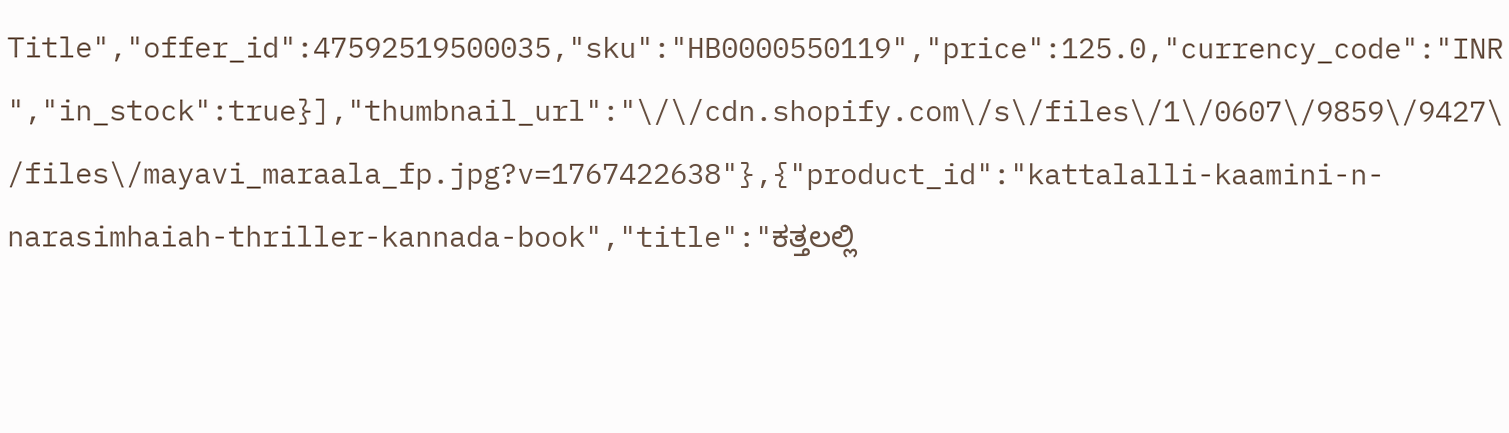Title","offer_id":47592519500035,"sku":"HB0000550119","price":125.0,"currency_code":"INR","in_stock":true}],"thumbnail_url":"\/\/cdn.shopify.com\/s\/files\/1\/0607\/9859\/9427\/files\/mayavi_maraala_fp.jpg?v=1767422638"},{"product_id":"kattalalli-kaamini-n-narasimhaiah-thriller-kannada-book","title":"ಕತ್ತಲಲ್ಲಿ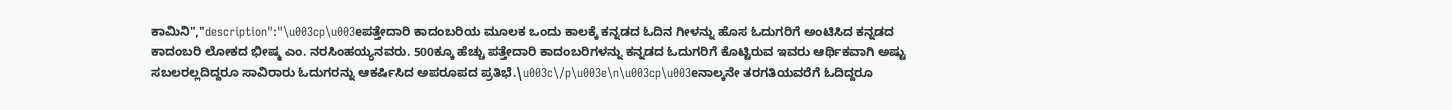ಕಾಮಿನಿ","description":"\u003cp\u003eಪತ್ತೇದಾರಿ ಕಾದಂಬರಿಯ ಮೂಲಕ ಒಂದು ಕಾಲಕ್ಕೆ ಕನ್ನಡದ ಓದಿನ ಗೀಳನ್ನು ಹೊಸ ಓದುಗರಿಗೆ ಅಂಟಿಸಿದ ಕನ್ನಡದ ಕಾದಂಬರಿ ಲೋಕದ ಭೀಷ್ಮ ಎಂ. ನರಸಿಂಹಯ್ಯನವರು. 500ಕ್ಕೂ ಹೆಚ್ಚು ಪತ್ತೇದಾರಿ ಕಾದಂಬರಿಗಳನ್ನು ಕನ್ನಡದ ಓದುಗರಿಗೆ ಕೊಟ್ಟಿರುವ ಇವರು ಆರ್ಥಿಕವಾಗಿ ಅಷ್ಟು ಸಬಲರಲ್ಲದಿದ್ದರೂ ಸಾವಿರಾರು ಓದುಗರನ್ನು ಆಕರ್ಷಿಸಿದ ಅಪರೂಪದ ಪ್ರತಿಭೆ.\u003c\/p\u003e\n\u003cp\u003eನಾಲ್ಕನೇ ತರಗತಿಯವರೆಗೆ ಓದಿದ್ದರೂ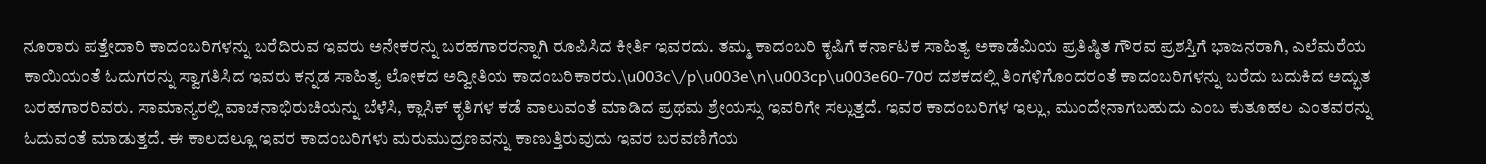ನೂರಾರು ಪತ್ತೇದಾರಿ ಕಾದಂಬರಿಗಳನ್ನು ಬರೆದಿರುವ ಇವರು ಅನೇಕರನ್ನು ಬರಹಗಾರರನ್ನಾಗಿ ರೂಪಿಸಿದ ಕೀರ್ತಿ ಇವರದು. ತಮ್ಮ ಕಾದಂಬರಿ ಕೃಷಿಗೆ ಕರ್ನಾಟಕ ಸಾಹಿತ್ಯ ಅಕಾಡೆಮಿಯ ಪ್ರತಿಷ್ಠಿತ ಗೌರವ ಪ್ರಶಸ್ತಿಗೆ ಭಾಜನರಾಗಿ, ಎಲೆಮರೆಯ ಕಾಯಿಯಂತೆ ಓದುಗರನ್ನು ಸ್ವಾಗತಿಸಿದ ಇವರು ಕನ್ನಡ ಸಾಹಿತ್ಯ ಲೋಕದ ಅದ್ವೀತಿಯ ಕಾದಂಬರಿಕಾರರು.\u003c\/p\u003e\n\u003cp\u003e60-70ರ ದಶಕದಲ್ಲಿ ತಿಂಗಳಿಗೊಂದರಂತೆ ಕಾದಂಬರಿಗಳನ್ನು ಬರೆದು ಬದುಕಿದ ಅದ್ಭುತ ಬರಹಗಾರರಿವರು. ಸಾಮಾನ್ಯರಲ್ಲಿ ವಾಚನಾಭಿರುಚಿಯನ್ನು ಬೆಳೆಸಿ, ಕ್ಲಾಸಿಕ್ ಕೃತಿಗಳ ಕಡೆ ವಾಲುವಂತೆ ಮಾಡಿದ ಪ್ರಥಮ ಶ್ರೇಯಸ್ಸು ಇವರಿಗೇ ಸಲ್ಲುತ್ತದೆ. ಇವರ ಕಾದಂಬರಿಗಳ ಇಲ್ಲು, ಮುಂದೇನಾಗಬಹುದು ಎಂಬ ಕುತೂಹಲ ಎಂತವರನ್ನು ಓದುವಂತೆ ಮಾಡುತ್ತದೆ. ಈ ಕಾಲದಲ್ಲೂ ಇವರ ಕಾದಂಬರಿಗಳು ಮರುಮುದ್ರಣವನ್ನು ಕಾಣುತ್ತಿರುವುದು ಇವರ ಬರವಣಿಗೆಯ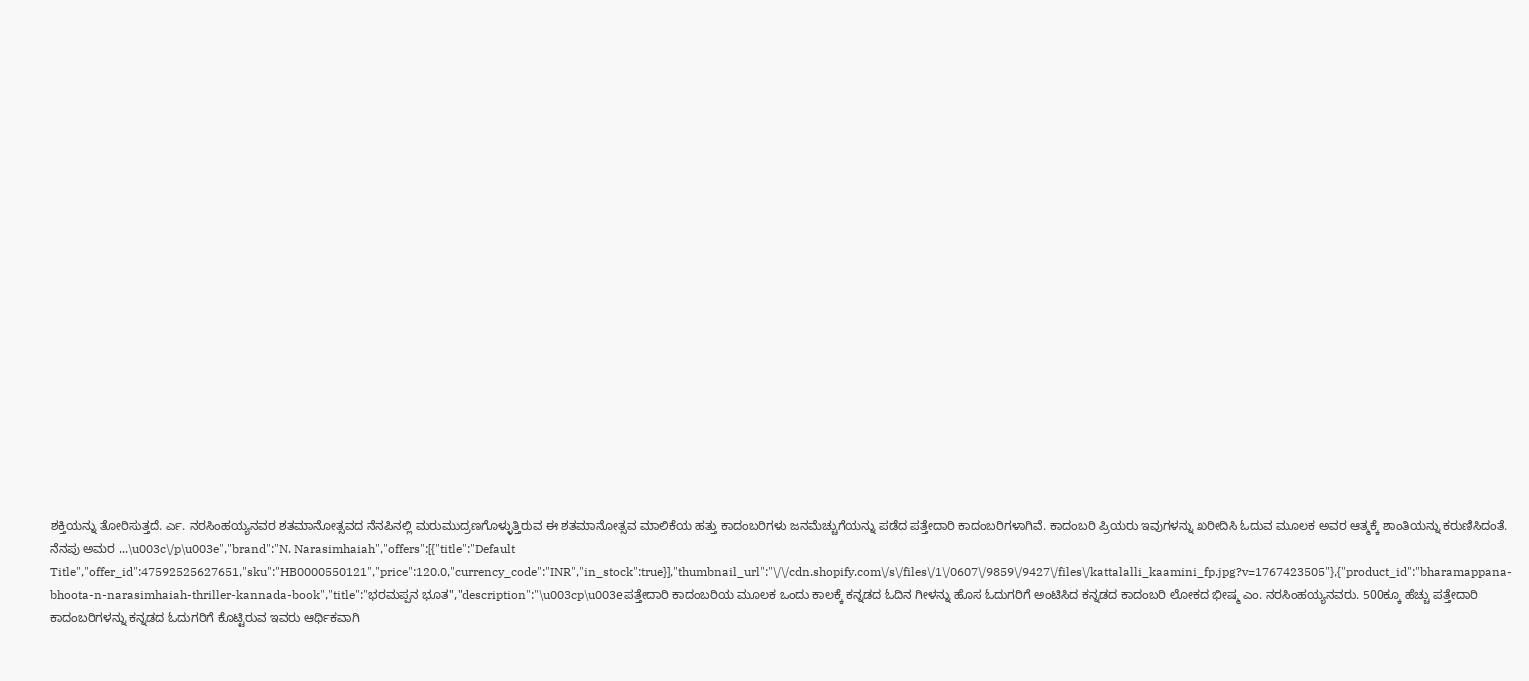ಶಕ್ತಿಯನ್ನು ತೋರಿಸುತ್ತದೆ. ರ್ಎ. ನರಸಿಂಹಯ್ಯನವರ ಶತಮಾನೋತ್ಸವದ ನೆನಪಿನಲ್ಲಿ ಮರುಮುದ್ರಣಗೊಳ್ಳುತ್ತಿರುವ ಈ ಶತಮಾನೋತ್ಸವ ಮಾಲಿಕೆಯ ಹತ್ತು ಕಾದಂಬರಿಗಳು ಜನಮೆಚ್ಚುಗೆಯನ್ನು ಪಡೆದ ಪತ್ತೇದಾರಿ ಕಾದಂಬರಿಗಳಾಗಿವೆ. ಕಾದಂಬರಿ ಪ್ರಿಯರು ಇವುಗಳನ್ನು ಖರೀದಿಸಿ ಓದುವ ಮೂಲಕ ಅವರ ಆತ್ಮಕ್ಕೆ ಶಾಂತಿಯನ್ನು ಕರುಣಿಸಿದಂತೆ. ನೆನಪು ಅಮರ ...\u003c\/p\u003e","brand":"N. Narasimhaiah","offers":[{"title":"Default Title","offer_id":47592525627651,"sku":"HB0000550121","price":120.0,"currency_code":"INR","in_stock":true}],"thumbnail_url":"\/\/cdn.shopify.com\/s\/files\/1\/0607\/9859\/9427\/files\/kattalalli_kaamini_fp.jpg?v=1767423505"},{"product_id":"bharamappana-bhoota-n-narasimhaiah-thriller-kannada-book","title":"ಭರಮಪ್ಪನ ಭೂತ","description":"\u003cp\u003eಪತ್ತೇದಾರಿ ಕಾದಂಬರಿಯ ಮೂಲಕ ಒಂದು ಕಾಲಕ್ಕೆ ಕನ್ನಡದ ಓದಿನ ಗೀಳನ್ನು ಹೊಸ ಓದುಗರಿಗೆ ಅಂಟಿಸಿದ ಕನ್ನಡದ ಕಾದಂಬರಿ ಲೋಕದ ಭೀಷ್ಮ ಎಂ. ನರಸಿಂಹಯ್ಯನವರು. 500ಕ್ಕೂ ಹೆಚ್ಚು ಪತ್ತೇದಾರಿ ಕಾದಂಬರಿಗಳನ್ನು ಕನ್ನಡದ ಓದುಗರಿಗೆ ಕೊಟ್ಟಿರುವ ಇವರು ಆರ್ಥಿಕವಾಗಿ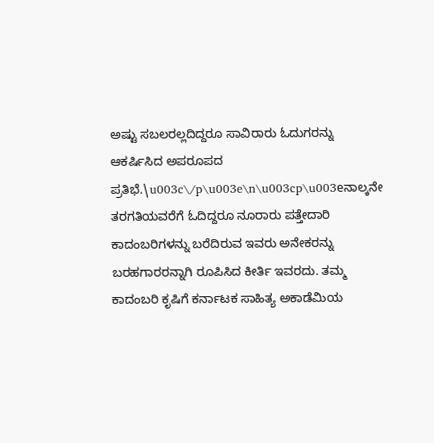ಅಷ್ಟು ಸಬಲರಲ್ಲದಿದ್ದರೂ ಸಾವಿರಾರು ಓದುಗರನ್ನು ಆಕರ್ಷಿಸಿದ ಅಪರೂಪದ ಪ್ರತಿಭೆ.\u003c\/p\u003e\n\u003cp\u003eನಾಲ್ಕನೇ ತರಗತಿಯವರೆಗೆ ಓದಿದ್ದರೂ ನೂರಾರು ಪತ್ತೇದಾರಿ ಕಾದಂಬರಿಗಳನ್ನು ಬರೆದಿರುವ ಇವರು ಅನೇಕರನ್ನು ಬರಹಗಾರರನ್ನಾಗಿ ರೂಪಿಸಿದ ಕೀರ್ತಿ ಇವರದು. ತಮ್ಮ ಕಾದಂಬರಿ ಕೃಷಿಗೆ ಕರ್ನಾಟಕ ಸಾಹಿತ್ಯ ಅಕಾಡೆಮಿಯ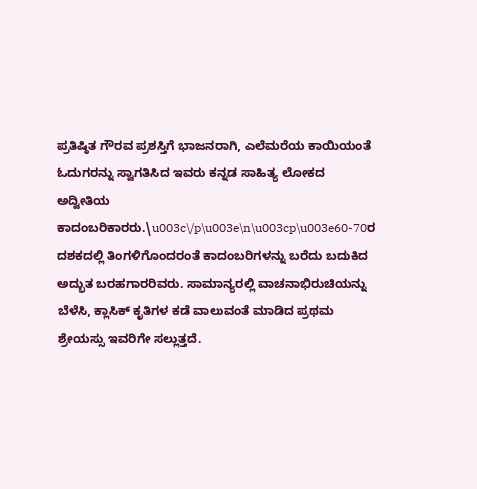ಪ್ರತಿಷ್ಠಿತ ಗೌರವ ಪ್ರಶಸ್ತಿಗೆ ಭಾಜನರಾಗಿ, ಎಲೆಮರೆಯ ಕಾಯಿಯಂತೆ ಓದುಗರನ್ನು ಸ್ವಾಗತಿಸಿದ ಇವರು ಕನ್ನಡ ಸಾಹಿತ್ಯ ಲೋಕದ ಅದ್ವೀತಿಯ ಕಾದಂಬರಿಕಾರರು.\u003c\/p\u003e\n\u003cp\u003e60-70ರ ದಶಕದಲ್ಲಿ ತಿಂಗಳಿಗೊಂದರಂತೆ ಕಾದಂಬರಿಗಳನ್ನು ಬರೆದು ಬದುಕಿದ ಅದ್ಭುತ ಬರಹಗಾರರಿವರು. ಸಾಮಾನ್ಯರಲ್ಲಿ ವಾಚನಾಭಿರುಚಿಯನ್ನು ಬೆಳೆಸಿ, ಕ್ಲಾಸಿಕ್ ಕೃತಿಗಳ ಕಡೆ ವಾಲುವಂತೆ ಮಾಡಿದ ಪ್ರಥಮ ಶ್ರೇಯಸ್ಸು ಇವರಿಗೇ ಸಲ್ಲುತ್ತದೆ.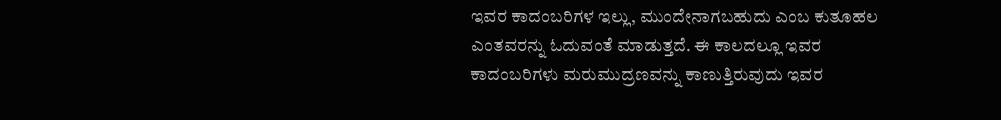ಇವರ ಕಾದಂಬರಿಗಳ ಇಲ್ಲು, ಮುಂದೇನಾಗಬಹುದು ಎಂಬ ಕುತೂಹಲ ಎಂತವರನ್ನು ಓದುವಂತೆ ಮಾಡುತ್ತದೆ. ಈ ಕಾಲದಲ್ಲೂ ಇವರ ಕಾದಂಬರಿಗಳು ಮರುಮುದ್ರಣವನ್ನು ಕಾಣುತ್ತಿರುವುದು ಇವರ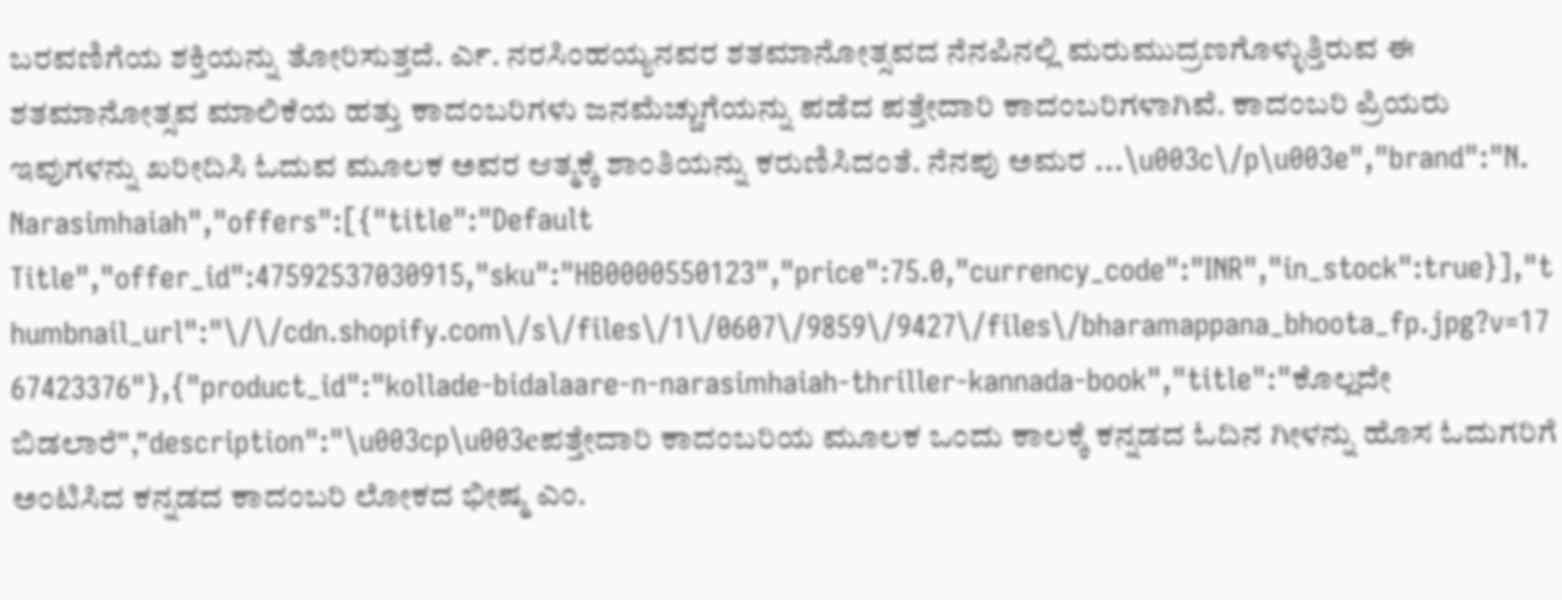ಬರವಣಿಗೆಯ ಶಕ್ತಿಯನ್ನು ತೋರಿಸುತ್ತದೆ. ರ್ಎ. ನರಸಿಂಹಯ್ಯನವರ ಶತಮಾನೋತ್ಸವದ ನೆನಪಿನಲ್ಲಿ ಮರುಮುದ್ರಣಗೊಳ್ಳುತ್ತಿರುವ ಈ ಶತಮಾನೋತ್ಸವ ಮಾಲಿಕೆಯ ಹತ್ತು ಕಾದಂಬರಿಗಳು ಜನಮೆಚ್ಚುಗೆಯನ್ನು ಪಡೆದ ಪತ್ತೇದಾರಿ ಕಾದಂಬರಿಗಳಾಗಿವೆ. ಕಾದಂಬರಿ ಪ್ರಿಯರು ಇವುಗಳನ್ನು ಖರೀದಿಸಿ ಓದುವ ಮೂಲಕ ಅವರ ಆತ್ಮಕ್ಕೆ ಶಾಂತಿಯನ್ನು ಕರುಣಿಸಿದಂತೆ. ನೆನಪು ಅಮರ ...\u003c\/p\u003e","brand":"N. Narasimhaiah","offers":[{"title":"Default Title","offer_id":47592537030915,"sku":"HB0000550123","price":75.0,"currency_code":"INR","in_stock":true}],"thumbnail_url":"\/\/cdn.shopify.com\/s\/files\/1\/0607\/9859\/9427\/files\/bharamappana_bhoota_fp.jpg?v=1767423376"},{"product_id":"kollade-bidalaare-n-narasimhaiah-thriller-kannada-book","title":"ಕೊಲ್ಲದೇ ಬಿಡಲಾರೆ","description":"\u003cp\u003eಪತ್ತೇದಾರಿ ಕಾದಂಬರಿಯ ಮೂಲಕ ಒಂದು ಕಾಲಕ್ಕೆ ಕನ್ನಡದ ಓದಿನ ಗೀಳನ್ನು ಹೊಸ ಓದುಗರಿಗೆ ಅಂಟಿಸಿದ ಕನ್ನಡದ ಕಾದಂಬರಿ ಲೋಕದ ಭೀಷ್ಮ ಎಂ.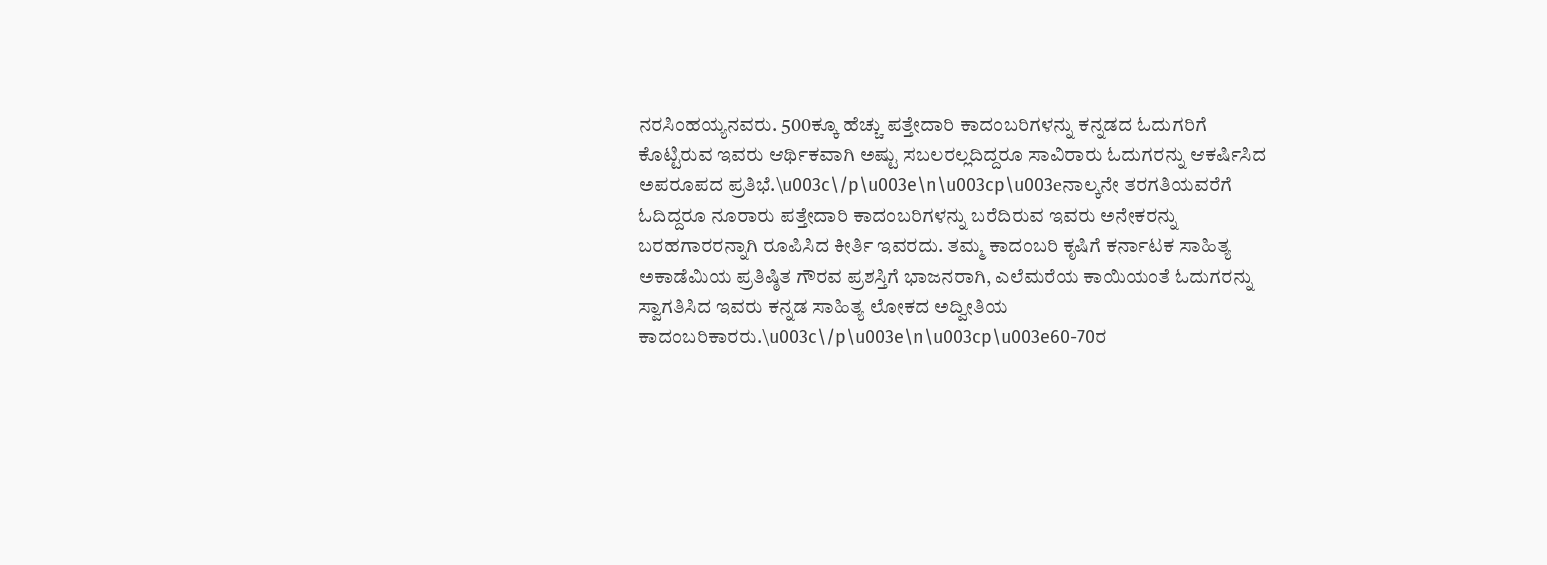ನರಸಿಂಹಯ್ಯನವರು. 500ಕ್ಕೂ ಹೆಚ್ಚು ಪತ್ತೇದಾರಿ ಕಾದಂಬರಿಗಳನ್ನು ಕನ್ನಡದ ಓದುಗರಿಗೆ ಕೊಟ್ಟಿರುವ ಇವರು ಆರ್ಥಿಕವಾಗಿ ಅಷ್ಟು ಸಬಲರಲ್ಲದಿದ್ದರೂ ಸಾವಿರಾರು ಓದುಗರನ್ನು ಆಕರ್ಷಿಸಿದ ಅಪರೂಪದ ಪ್ರತಿಭೆ.\u003c\/p\u003e\n\u003cp\u003eನಾಲ್ಕನೇ ತರಗತಿಯವರೆಗೆ ಓದಿದ್ದರೂ ನೂರಾರು ಪತ್ತೇದಾರಿ ಕಾದಂಬರಿಗಳನ್ನು ಬರೆದಿರುವ ಇವರು ಅನೇಕರನ್ನು ಬರಹಗಾರರನ್ನಾಗಿ ರೂಪಿಸಿದ ಕೀರ್ತಿ ಇವರದು. ತಮ್ಮ ಕಾದಂಬರಿ ಕೃಷಿಗೆ ಕರ್ನಾಟಕ ಸಾಹಿತ್ಯ ಅಕಾಡೆಮಿಯ ಪ್ರತಿಷ್ಠಿತ ಗೌರವ ಪ್ರಶಸ್ತಿಗೆ ಭಾಜನರಾಗಿ, ಎಲೆಮರೆಯ ಕಾಯಿಯಂತೆ ಓದುಗರನ್ನು ಸ್ವಾಗತಿಸಿದ ಇವರು ಕನ್ನಡ ಸಾಹಿತ್ಯ ಲೋಕದ ಅದ್ವೀತಿಯ ಕಾದಂಬರಿಕಾರರು.\u003c\/p\u003e\n\u003cp\u003e60-70ರ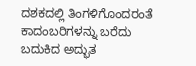ದಶಕದಲ್ಲಿ ತಿಂಗಳಿಗೊಂದರಂತೆ ಕಾದಂಬರಿಗಳನ್ನು ಬರೆದು ಬದುಕಿದ ಅದ್ಭುತ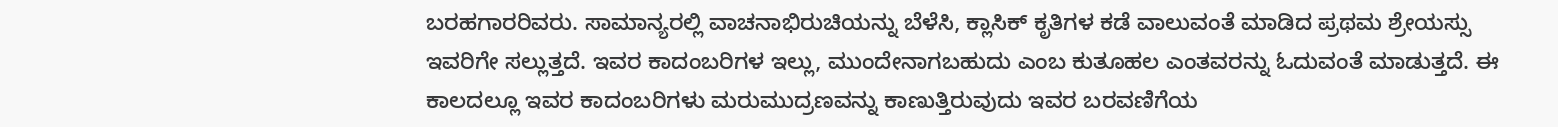ಬರಹಗಾರರಿವರು. ಸಾಮಾನ್ಯರಲ್ಲಿ ವಾಚನಾಭಿರುಚಿಯನ್ನು ಬೆಳೆಸಿ, ಕ್ಲಾಸಿಕ್ ಕೃತಿಗಳ ಕಡೆ ವಾಲುವಂತೆ ಮಾಡಿದ ಪ್ರಥಮ ಶ್ರೇಯಸ್ಸು ಇವರಿಗೇ ಸಲ್ಲುತ್ತದೆ. ಇವರ ಕಾದಂಬರಿಗಳ ಇಲ್ಲು, ಮುಂದೇನಾಗಬಹುದು ಎಂಬ ಕುತೂಹಲ ಎಂತವರನ್ನು ಓದುವಂತೆ ಮಾಡುತ್ತದೆ. ಈ ಕಾಲದಲ್ಲೂ ಇವರ ಕಾದಂಬರಿಗಳು ಮರುಮುದ್ರಣವನ್ನು ಕಾಣುತ್ತಿರುವುದು ಇವರ ಬರವಣಿಗೆಯ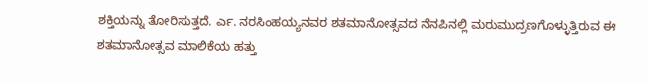ಶಕ್ತಿಯನ್ನು ತೋರಿಸುತ್ತದೆ. ರ್ಎ. ನರಸಿಂಹಯ್ಯನವರ ಶತಮಾನೋತ್ಸವದ ನೆನಪಿನಲ್ಲಿ ಮರುಮುದ್ರಣಗೊಳ್ಳುತ್ತಿರುವ ಈ ಶತಮಾನೋತ್ಸವ ಮಾಲಿಕೆಯ ಹತ್ತು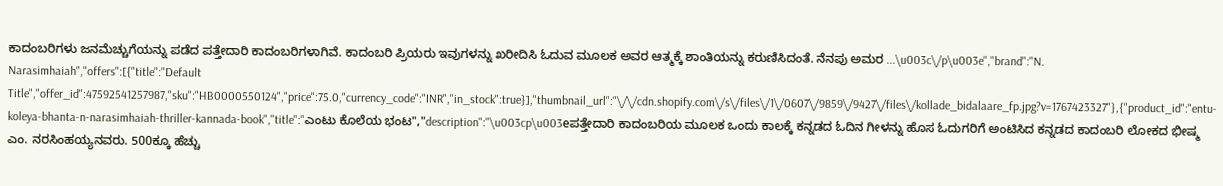ಕಾದಂಬರಿಗಳು ಜನಮೆಚ್ಚುಗೆಯನ್ನು ಪಡೆದ ಪತ್ತೇದಾರಿ ಕಾದಂಬರಿಗಳಾಗಿವೆ. ಕಾದಂಬರಿ ಪ್ರಿಯರು ಇವುಗಳನ್ನು ಖರೀದಿಸಿ ಓದುವ ಮೂಲಕ ಅವರ ಆತ್ಮಕ್ಕೆ ಶಾಂತಿಯನ್ನು ಕರುಣಿಸಿದಂತೆ. ನೆನಪು ಅಮರ ...\u003c\/p\u003e","brand":"N. Narasimhaiah","offers":[{"title":"Default Title","offer_id":47592541257987,"sku":"HB0000550124","price":75.0,"currency_code":"INR","in_stock":true}],"thumbnail_url":"\/\/cdn.shopify.com\/s\/files\/1\/0607\/9859\/9427\/files\/kollade_bidalaare_fp.jpg?v=1767423327"},{"product_id":"entu-koleya-bhanta-n-narasimhaiah-thriller-kannada-book","title":"ಎಂಟು ಕೊಲೆಯ ಭಂಟ","description":"\u003cp\u003eಪತ್ತೇದಾರಿ ಕಾದಂಬರಿಯ ಮೂಲಕ ಒಂದು ಕಾಲಕ್ಕೆ ಕನ್ನಡದ ಓದಿನ ಗೀಳನ್ನು ಹೊಸ ಓದುಗರಿಗೆ ಅಂಟಿಸಿದ ಕನ್ನಡದ ಕಾದಂಬರಿ ಲೋಕದ ಭೀಷ್ಮ ಎಂ. ನರಸಿಂಹಯ್ಯನವರು. 500ಕ್ಕೂ ಹೆಚ್ಚು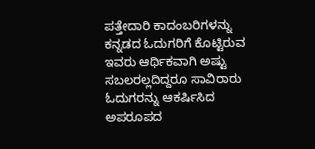ಪತ್ತೇದಾರಿ ಕಾದಂಬರಿಗಳನ್ನು ಕನ್ನಡದ ಓದುಗರಿಗೆ ಕೊಟ್ಟಿರುವ ಇವರು ಆರ್ಥಿಕವಾಗಿ ಅಷ್ಟು ಸಬಲರಲ್ಲದಿದ್ದರೂ ಸಾವಿರಾರು ಓದುಗರನ್ನು ಆಕರ್ಷಿಸಿದ ಅಪರೂಪದ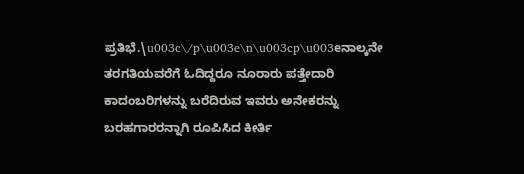ಪ್ರತಿಭೆ.\u003c\/p\u003e\n\u003cp\u003eನಾಲ್ಕನೇ ತರಗತಿಯವರೆಗೆ ಓದಿದ್ದರೂ ನೂರಾರು ಪತ್ತೇದಾರಿ ಕಾದಂಬರಿಗಳನ್ನು ಬರೆದಿರುವ ಇವರು ಅನೇಕರನ್ನು ಬರಹಗಾರರನ್ನಾಗಿ ರೂಪಿಸಿದ ಕೀರ್ತಿ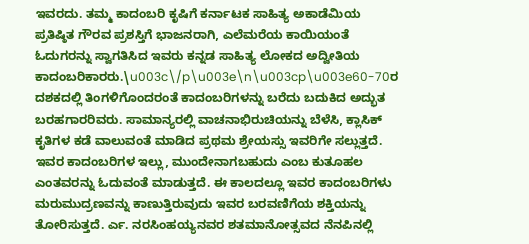ಇವರದು. ತಮ್ಮ ಕಾದಂಬರಿ ಕೃಷಿಗೆ ಕರ್ನಾಟಕ ಸಾಹಿತ್ಯ ಅಕಾಡೆಮಿಯ ಪ್ರತಿಷ್ಠಿತ ಗೌರವ ಪ್ರಶಸ್ತಿಗೆ ಭಾಜನರಾಗಿ, ಎಲೆಮರೆಯ ಕಾಯಿಯಂತೆ ಓದುಗರನ್ನು ಸ್ವಾಗತಿಸಿದ ಇವರು ಕನ್ನಡ ಸಾಹಿತ್ಯ ಲೋಕದ ಅದ್ವೀತಿಯ ಕಾದಂಬರಿಕಾರರು.\u003c\/p\u003e\n\u003cp\u003e60-70ರ ದಶಕದಲ್ಲಿ ತಿಂಗಳಿಗೊಂದರಂತೆ ಕಾದಂಬರಿಗಳನ್ನು ಬರೆದು ಬದುಕಿದ ಅದ್ಭುತ ಬರಹಗಾರರಿವರು. ಸಾಮಾನ್ಯರಲ್ಲಿ ವಾಚನಾಭಿರುಚಿಯನ್ನು ಬೆಳೆಸಿ, ಕ್ಲಾಸಿಕ್ ಕೃತಿಗಳ ಕಡೆ ವಾಲುವಂತೆ ಮಾಡಿದ ಪ್ರಥಮ ಶ್ರೇಯಸ್ಸು ಇವರಿಗೇ ಸಲ್ಲುತ್ತದೆ. ಇವರ ಕಾದಂಬರಿಗಳ ಇಲ್ಲು, ಮುಂದೇನಾಗಬಹುದು ಎಂಬ ಕುತೂಹಲ ಎಂತವರನ್ನು ಓದುವಂತೆ ಮಾಡುತ್ತದೆ. ಈ ಕಾಲದಲ್ಲೂ ಇವರ ಕಾದಂಬರಿಗಳು ಮರುಮುದ್ರಣವನ್ನು ಕಾಣುತ್ತಿರುವುದು ಇವರ ಬರವಣಿಗೆಯ ಶಕ್ತಿಯನ್ನು ತೋರಿಸುತ್ತದೆ. ರ್ಎ. ನರಸಿಂಹಯ್ಯನವರ ಶತಮಾನೋತ್ಸವದ ನೆನಪಿನಲ್ಲಿ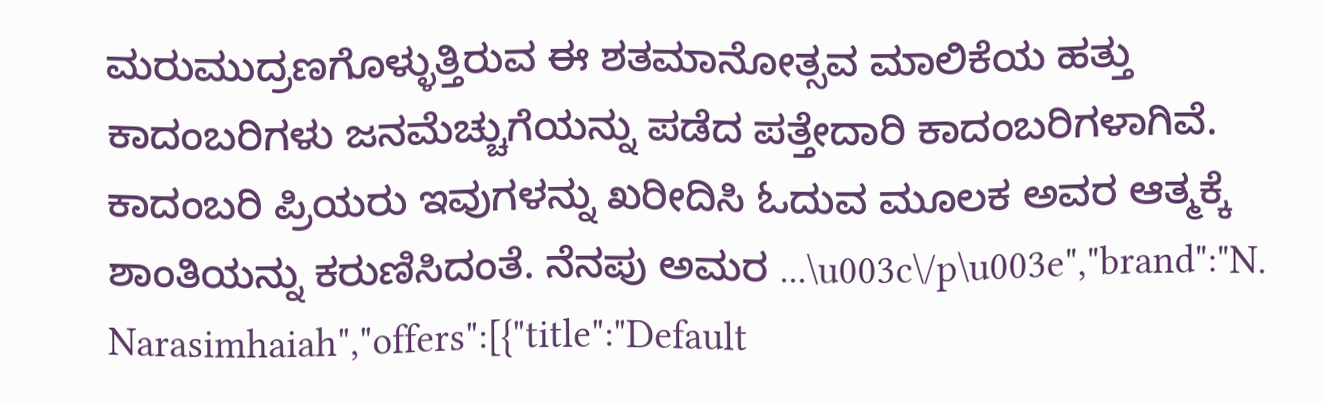ಮರುಮುದ್ರಣಗೊಳ್ಳುತ್ತಿರುವ ಈ ಶತಮಾನೋತ್ಸವ ಮಾಲಿಕೆಯ ಹತ್ತು ಕಾದಂಬರಿಗಳು ಜನಮೆಚ್ಚುಗೆಯನ್ನು ಪಡೆದ ಪತ್ತೇದಾರಿ ಕಾದಂಬರಿಗಳಾಗಿವೆ. ಕಾದಂಬರಿ ಪ್ರಿಯರು ಇವುಗಳನ್ನು ಖರೀದಿಸಿ ಓದುವ ಮೂಲಕ ಅವರ ಆತ್ಮಕ್ಕೆ ಶಾಂತಿಯನ್ನು ಕರುಣಿಸಿದಂತೆ. ನೆನಪು ಅಮರ ...\u003c\/p\u003e","brand":"N. Narasimhaiah","offers":[{"title":"Default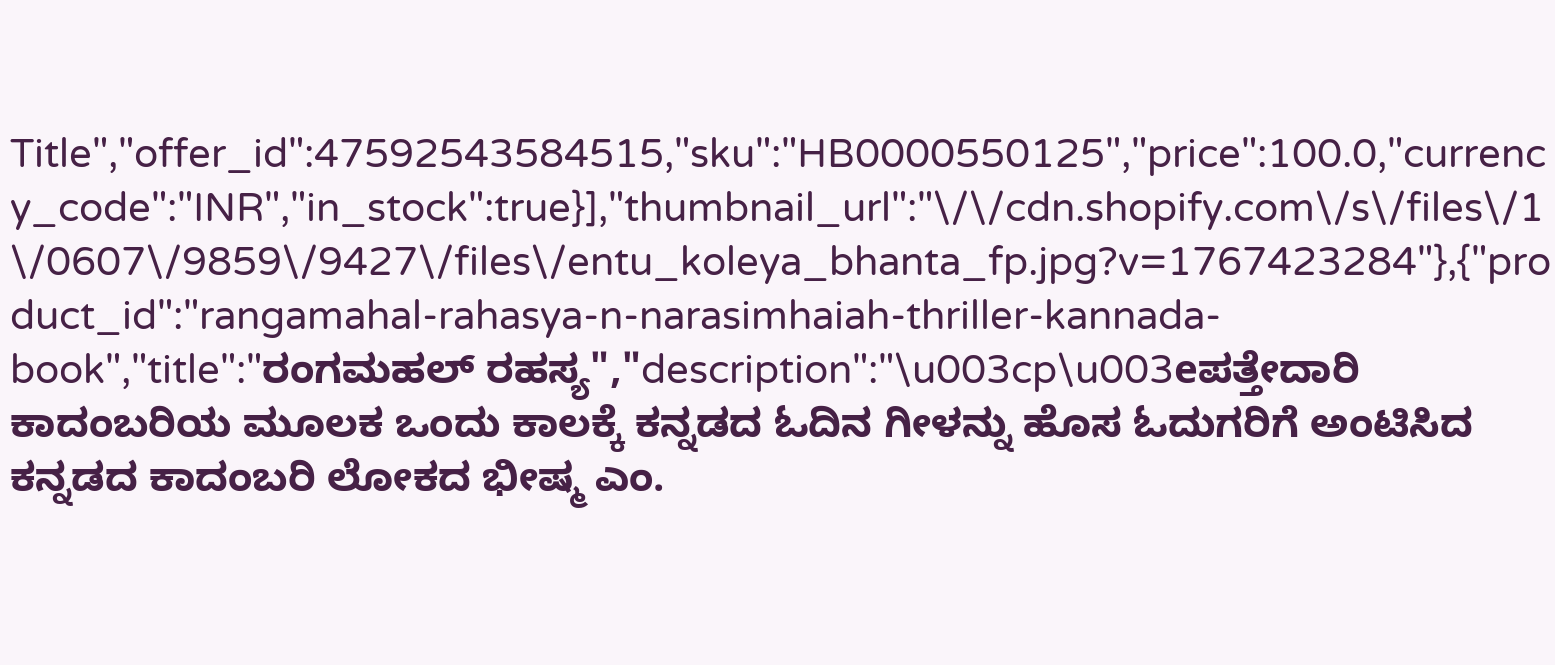Title","offer_id":47592543584515,"sku":"HB0000550125","price":100.0,"currency_code":"INR","in_stock":true}],"thumbnail_url":"\/\/cdn.shopify.com\/s\/files\/1\/0607\/9859\/9427\/files\/entu_koleya_bhanta_fp.jpg?v=1767423284"},{"product_id":"rangamahal-rahasya-n-narasimhaiah-thriller-kannada-book","title":"ರಂಗಮಹಲ್ ರಹಸ್ಯ","description":"\u003cp\u003eಪತ್ತೇದಾರಿ ಕಾದಂಬರಿಯ ಮೂಲಕ ಒಂದು ಕಾಲಕ್ಕೆ ಕನ್ನಡದ ಓದಿನ ಗೀಳನ್ನು ಹೊಸ ಓದುಗರಿಗೆ ಅಂಟಿಸಿದ ಕನ್ನಡದ ಕಾದಂಬರಿ ಲೋಕದ ಭೀಷ್ಮ ಎಂ.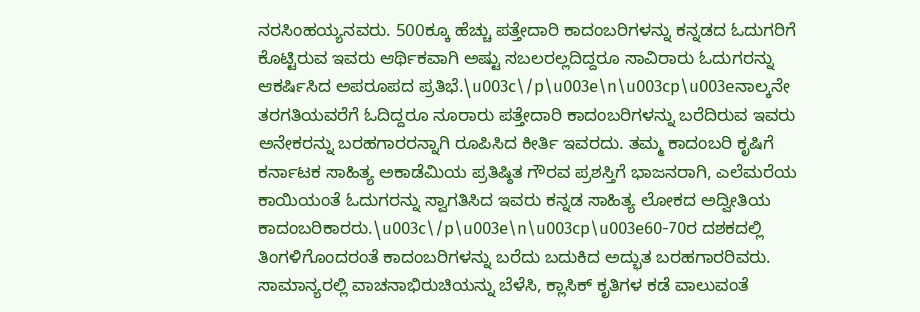ನರಸಿಂಹಯ್ಯನವರು. 500ಕ್ಕೂ ಹೆಚ್ಚು ಪತ್ತೇದಾರಿ ಕಾದಂಬರಿಗಳನ್ನು ಕನ್ನಡದ ಓದುಗರಿಗೆ ಕೊಟ್ಟಿರುವ ಇವರು ಆರ್ಥಿಕವಾಗಿ ಅಷ್ಟು ಸಬಲರಲ್ಲದಿದ್ದರೂ ಸಾವಿರಾರು ಓದುಗರನ್ನು ಆಕರ್ಷಿಸಿದ ಅಪರೂಪದ ಪ್ರತಿಭೆ.\u003c\/p\u003e\n\u003cp\u003eನಾಲ್ಕನೇ ತರಗತಿಯವರೆಗೆ ಓದಿದ್ದರೂ ನೂರಾರು ಪತ್ತೇದಾರಿ ಕಾದಂಬರಿಗಳನ್ನು ಬರೆದಿರುವ ಇವರು ಅನೇಕರನ್ನು ಬರಹಗಾರರನ್ನಾಗಿ ರೂಪಿಸಿದ ಕೀರ್ತಿ ಇವರದು. ತಮ್ಮ ಕಾದಂಬರಿ ಕೃಷಿಗೆ ಕರ್ನಾಟಕ ಸಾಹಿತ್ಯ ಅಕಾಡೆಮಿಯ ಪ್ರತಿಷ್ಠಿತ ಗೌರವ ಪ್ರಶಸ್ತಿಗೆ ಭಾಜನರಾಗಿ, ಎಲೆಮರೆಯ ಕಾಯಿಯಂತೆ ಓದುಗರನ್ನು ಸ್ವಾಗತಿಸಿದ ಇವರು ಕನ್ನಡ ಸಾಹಿತ್ಯ ಲೋಕದ ಅದ್ವೀತಿಯ ಕಾದಂಬರಿಕಾರರು.\u003c\/p\u003e\n\u003cp\u003e60-70ರ ದಶಕದಲ್ಲಿ ತಿಂಗಳಿಗೊಂದರಂತೆ ಕಾದಂಬರಿಗಳನ್ನು ಬರೆದು ಬದುಕಿದ ಅದ್ಭುತ ಬರಹಗಾರರಿವರು. ಸಾಮಾನ್ಯರಲ್ಲಿ ವಾಚನಾಭಿರುಚಿಯನ್ನು ಬೆಳೆಸಿ, ಕ್ಲಾಸಿಕ್ ಕೃತಿಗಳ ಕಡೆ ವಾಲುವಂತೆ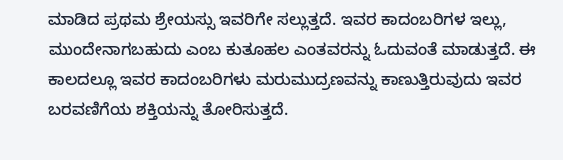ಮಾಡಿದ ಪ್ರಥಮ ಶ್ರೇಯಸ್ಸು ಇವರಿಗೇ ಸಲ್ಲುತ್ತದೆ. ಇವರ ಕಾದಂಬರಿಗಳ ಇಲ್ಲು, ಮುಂದೇನಾಗಬಹುದು ಎಂಬ ಕುತೂಹಲ ಎಂತವರನ್ನು ಓದುವಂತೆ ಮಾಡುತ್ತದೆ. ಈ ಕಾಲದಲ್ಲೂ ಇವರ ಕಾದಂಬರಿಗಳು ಮರುಮುದ್ರಣವನ್ನು ಕಾಣುತ್ತಿರುವುದು ಇವರ ಬರವಣಿಗೆಯ ಶಕ್ತಿಯನ್ನು ತೋರಿಸುತ್ತದೆ.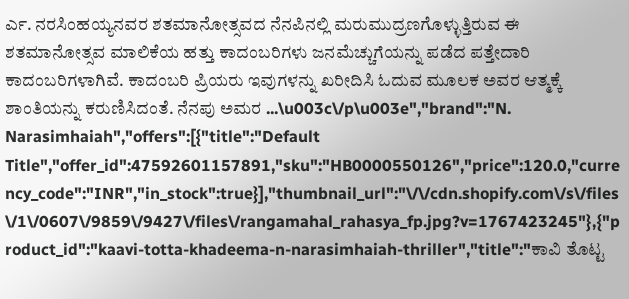ರ್ಎ. ನರಸಿಂಹಯ್ಯನವರ ಶತಮಾನೋತ್ಸವದ ನೆನಪಿನಲ್ಲಿ ಮರುಮುದ್ರಣಗೊಳ್ಳುತ್ತಿರುವ ಈ ಶತಮಾನೋತ್ಸವ ಮಾಲಿಕೆಯ ಹತ್ತು ಕಾದಂಬರಿಗಳು ಜನಮೆಚ್ಚುಗೆಯನ್ನು ಪಡೆದ ಪತ್ತೇದಾರಿ ಕಾದಂಬರಿಗಳಾಗಿವೆ. ಕಾದಂಬರಿ ಪ್ರಿಯರು ಇವುಗಳನ್ನು ಖರೀದಿಸಿ ಓದುವ ಮೂಲಕ ಅವರ ಆತ್ಮಕ್ಕೆ ಶಾಂತಿಯನ್ನು ಕರುಣಿಸಿದಂತೆ. ನೆನಪು ಅಮರ ...\u003c\/p\u003e","brand":"N. Narasimhaiah","offers":[{"title":"Default Title","offer_id":47592601157891,"sku":"HB0000550126","price":120.0,"currency_code":"INR","in_stock":true}],"thumbnail_url":"\/\/cdn.shopify.com\/s\/files\/1\/0607\/9859\/9427\/files\/rangamahal_rahasya_fp.jpg?v=1767423245"},{"product_id":"kaavi-totta-khadeema-n-narasimhaiah-thriller","title":"ಕಾವಿ ತೊಟ್ಟ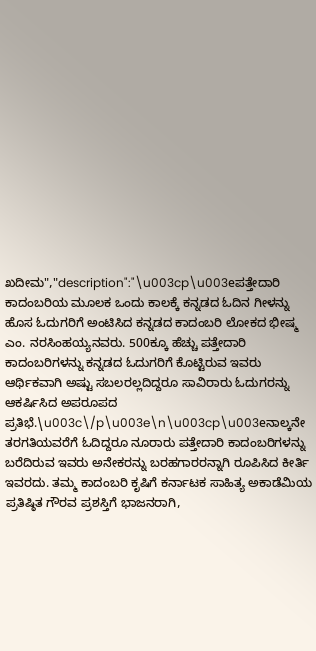ಖದೀಮ","description":"\u003cp\u003eಪತ್ತೇದಾರಿ ಕಾದಂಬರಿಯ ಮೂಲಕ ಒಂದು ಕಾಲಕ್ಕೆ ಕನ್ನಡದ ಓದಿನ ಗೀಳನ್ನು ಹೊಸ ಓದುಗರಿಗೆ ಅಂಟಿಸಿದ ಕನ್ನಡದ ಕಾದಂಬರಿ ಲೋಕದ ಭೀಷ್ಮ ಎಂ. ನರಸಿಂಹಯ್ಯನವರು. 500ಕ್ಕೂ ಹೆಚ್ಚು ಪತ್ತೇದಾರಿ ಕಾದಂಬರಿಗಳನ್ನು ಕನ್ನಡದ ಓದುಗರಿಗೆ ಕೊಟ್ಟಿರುವ ಇವರು ಆರ್ಥಿಕವಾಗಿ ಅಷ್ಟು ಸಬಲರಲ್ಲದಿದ್ದರೂ ಸಾವಿರಾರು ಓದುಗರನ್ನು ಆಕರ್ಷಿಸಿದ ಅಪರೂಪದ ಪ್ರತಿಭೆ.\u003c\/p\u003e\n\u003cp\u003eನಾಲ್ಕನೇ ತರಗತಿಯವರೆಗೆ ಓದಿದ್ದರೂ ನೂರಾರು ಪತ್ತೇದಾರಿ ಕಾದಂಬರಿಗಳನ್ನು ಬರೆದಿರುವ ಇವರು ಅನೇಕರನ್ನು ಬರಹಗಾರರನ್ನಾಗಿ ರೂಪಿಸಿದ ಕೀರ್ತಿ ಇವರದು. ತಮ್ಮ ಕಾದಂಬರಿ ಕೃಷಿಗೆ ಕರ್ನಾಟಕ ಸಾಹಿತ್ಯ ಅಕಾಡೆಮಿಯ ಪ್ರತಿಷ್ಠಿತ ಗೌರವ ಪ್ರಶಸ್ತಿಗೆ ಭಾಜನರಾಗಿ,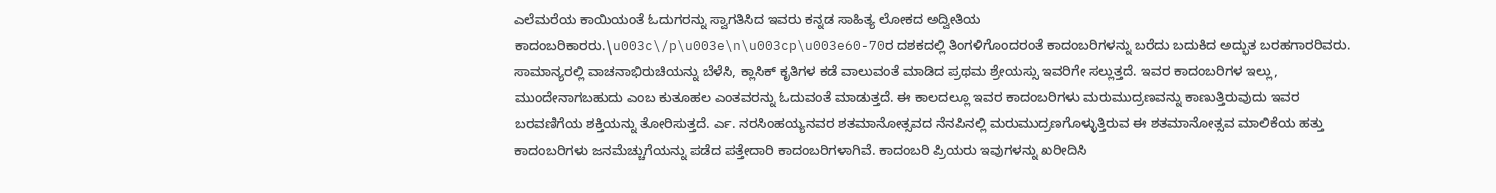ಎಲೆಮರೆಯ ಕಾಯಿಯಂತೆ ಓದುಗರನ್ನು ಸ್ವಾಗತಿಸಿದ ಇವರು ಕನ್ನಡ ಸಾಹಿತ್ಯ ಲೋಕದ ಅದ್ವೀತಿಯ ಕಾದಂಬರಿಕಾರರು.\u003c\/p\u003e\n\u003cp\u003e60-70ರ ದಶಕದಲ್ಲಿ ತಿಂಗಳಿಗೊಂದರಂತೆ ಕಾದಂಬರಿಗಳನ್ನು ಬರೆದು ಬದುಕಿದ ಅದ್ಭುತ ಬರಹಗಾರರಿವರು. ಸಾಮಾನ್ಯರಲ್ಲಿ ವಾಚನಾಭಿರುಚಿಯನ್ನು ಬೆಳೆಸಿ, ಕ್ಲಾಸಿಕ್ ಕೃತಿಗಳ ಕಡೆ ವಾಲುವಂತೆ ಮಾಡಿದ ಪ್ರಥಮ ಶ್ರೇಯಸ್ಸು ಇವರಿಗೇ ಸಲ್ಲುತ್ತದೆ. ಇವರ ಕಾದಂಬರಿಗಳ ಇಲ್ಲು, ಮುಂದೇನಾಗಬಹುದು ಎಂಬ ಕುತೂಹಲ ಎಂತವರನ್ನು ಓದುವಂತೆ ಮಾಡುತ್ತದೆ. ಈ ಕಾಲದಲ್ಲೂ ಇವರ ಕಾದಂಬರಿಗಳು ಮರುಮುದ್ರಣವನ್ನು ಕಾಣುತ್ತಿರುವುದು ಇವರ ಬರವಣಿಗೆಯ ಶಕ್ತಿಯನ್ನು ತೋರಿಸುತ್ತದೆ. ರ್ಎ. ನರಸಿಂಹಯ್ಯನವರ ಶತಮಾನೋತ್ಸವದ ನೆನಪಿನಲ್ಲಿ ಮರುಮುದ್ರಣಗೊಳ್ಳುತ್ತಿರುವ ಈ ಶತಮಾನೋತ್ಸವ ಮಾಲಿಕೆಯ ಹತ್ತು ಕಾದಂಬರಿಗಳು ಜನಮೆಚ್ಚುಗೆಯನ್ನು ಪಡೆದ ಪತ್ತೇದಾರಿ ಕಾದಂಬರಿಗಳಾಗಿವೆ. ಕಾದಂಬರಿ ಪ್ರಿಯರು ಇವುಗಳನ್ನು ಖರೀದಿಸಿ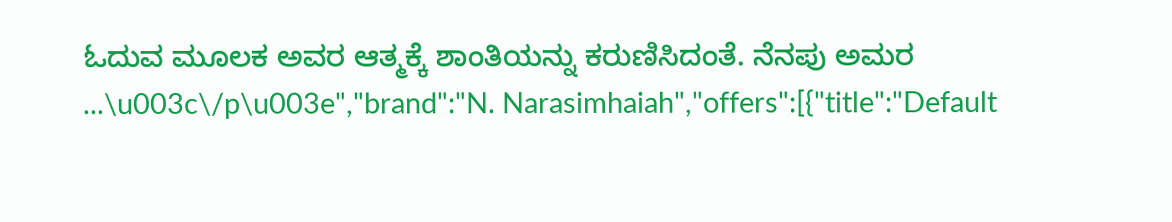ಓದುವ ಮೂಲಕ ಅವರ ಆತ್ಮಕ್ಕೆ ಶಾಂತಿಯನ್ನು ಕರುಣಿಸಿದಂತೆ. ನೆನಪು ಅಮರ ...\u003c\/p\u003e","brand":"N. Narasimhaiah","offers":[{"title":"Default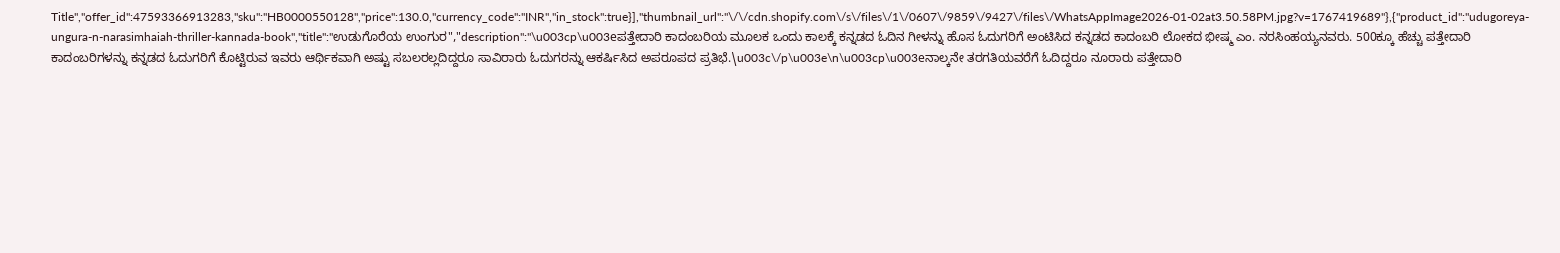Title","offer_id":47593366913283,"sku":"HB0000550128","price":130.0,"currency_code":"INR","in_stock":true}],"thumbnail_url":"\/\/cdn.shopify.com\/s\/files\/1\/0607\/9859\/9427\/files\/WhatsAppImage2026-01-02at3.50.58PM.jpg?v=1767419689"},{"product_id":"udugoreya-ungura-n-narasimhaiah-thriller-kannada-book","title":"ಉಡುಗೊರೆಯ ಉಂಗುರ","description":"\u003cp\u003eಪತ್ತೇದಾರಿ ಕಾದಂಬರಿಯ ಮೂಲಕ ಒಂದು ಕಾಲಕ್ಕೆ ಕನ್ನಡದ ಓದಿನ ಗೀಳನ್ನು ಹೊಸ ಓದುಗರಿಗೆ ಅಂಟಿಸಿದ ಕನ್ನಡದ ಕಾದಂಬರಿ ಲೋಕದ ಭೀಷ್ಮ ಎಂ. ನರಸಿಂಹಯ್ಯನವರು. 500ಕ್ಕೂ ಹೆಚ್ಚು ಪತ್ತೇದಾರಿ ಕಾದಂಬರಿಗಳನ್ನು ಕನ್ನಡದ ಓದುಗರಿಗೆ ಕೊಟ್ಟಿರುವ ಇವರು ಆರ್ಥಿಕವಾಗಿ ಅಷ್ಟು ಸಬಲರಲ್ಲದಿದ್ದರೂ ಸಾವಿರಾರು ಓದುಗರನ್ನು ಆಕರ್ಷಿಸಿದ ಅಪರೂಪದ ಪ್ರತಿಭೆ.\u003c\/p\u003e\n\u003cp\u003eನಾಲ್ಕನೇ ತರಗತಿಯವರೆಗೆ ಓದಿದ್ದರೂ ನೂರಾರು ಪತ್ತೇದಾರಿ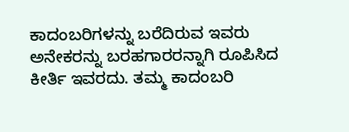ಕಾದಂಬರಿಗಳನ್ನು ಬರೆದಿರುವ ಇವರು ಅನೇಕರನ್ನು ಬರಹಗಾರರನ್ನಾಗಿ ರೂಪಿಸಿದ ಕೀರ್ತಿ ಇವರದು. ತಮ್ಮ ಕಾದಂಬರಿ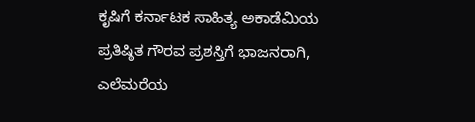ಕೃಷಿಗೆ ಕರ್ನಾಟಕ ಸಾಹಿತ್ಯ ಅಕಾಡೆಮಿಯ ಪ್ರತಿಷ್ಠಿತ ಗೌರವ ಪ್ರಶಸ್ತಿಗೆ ಭಾಜನರಾಗಿ, ಎಲೆಮರೆಯ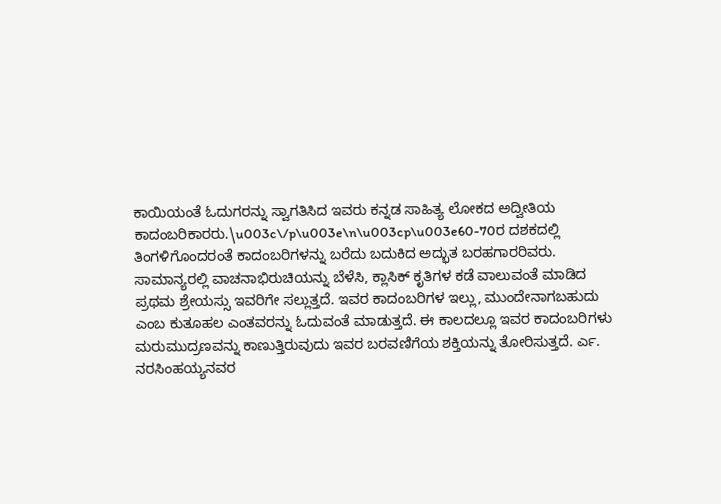ಕಾಯಿಯಂತೆ ಓದುಗರನ್ನು ಸ್ವಾಗತಿಸಿದ ಇವರು ಕನ್ನಡ ಸಾಹಿತ್ಯ ಲೋಕದ ಅದ್ವೀತಿಯ ಕಾದಂಬರಿಕಾರರು.\u003c\/p\u003e\n\u003cp\u003e60-70ರ ದಶಕದಲ್ಲಿ ತಿಂಗಳಿಗೊಂದರಂತೆ ಕಾದಂಬರಿಗಳನ್ನು ಬರೆದು ಬದುಕಿದ ಅದ್ಭುತ ಬರಹಗಾರರಿವರು. ಸಾಮಾನ್ಯರಲ್ಲಿ ವಾಚನಾಭಿರುಚಿಯನ್ನು ಬೆಳೆಸಿ, ಕ್ಲಾಸಿಕ್ ಕೃತಿಗಳ ಕಡೆ ವಾಲುವಂತೆ ಮಾಡಿದ ಪ್ರಥಮ ಶ್ರೇಯಸ್ಸು ಇವರಿಗೇ ಸಲ್ಲುತ್ತದೆ. ಇವರ ಕಾದಂಬರಿಗಳ ಇಲ್ಲು, ಮುಂದೇನಾಗಬಹುದು ಎಂಬ ಕುತೂಹಲ ಎಂತವರನ್ನು ಓದುವಂತೆ ಮಾಡುತ್ತದೆ. ಈ ಕಾಲದಲ್ಲೂ ಇವರ ಕಾದಂಬರಿಗಳು ಮರುಮುದ್ರಣವನ್ನು ಕಾಣುತ್ತಿರುವುದು ಇವರ ಬರವಣಿಗೆಯ ಶಕ್ತಿಯನ್ನು ತೋರಿಸುತ್ತದೆ. ರ್ಎ. ನರಸಿಂಹಯ್ಯನವರ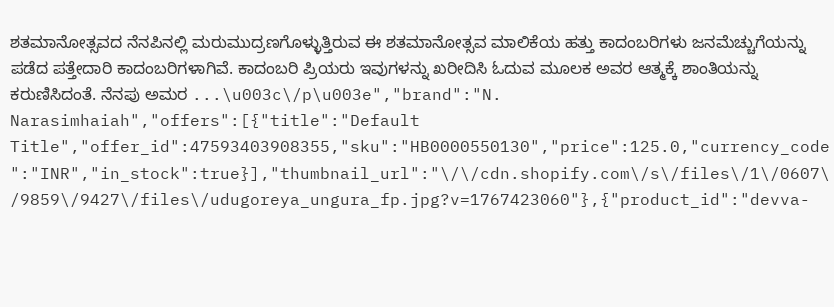ಶತಮಾನೋತ್ಸವದ ನೆನಪಿನಲ್ಲಿ ಮರುಮುದ್ರಣಗೊಳ್ಳುತ್ತಿರುವ ಈ ಶತಮಾನೋತ್ಸವ ಮಾಲಿಕೆಯ ಹತ್ತು ಕಾದಂಬರಿಗಳು ಜನಮೆಚ್ಚುಗೆಯನ್ನು ಪಡೆದ ಪತ್ತೇದಾರಿ ಕಾದಂಬರಿಗಳಾಗಿವೆ. ಕಾದಂಬರಿ ಪ್ರಿಯರು ಇವುಗಳನ್ನು ಖರೀದಿಸಿ ಓದುವ ಮೂಲಕ ಅವರ ಆತ್ಮಕ್ಕೆ ಶಾಂತಿಯನ್ನು ಕರುಣಿಸಿದಂತೆ. ನೆನಪು ಅಮರ ...\u003c\/p\u003e","brand":"N. Narasimhaiah","offers":[{"title":"Default Title","offer_id":47593403908355,"sku":"HB0000550130","price":125.0,"currency_code":"INR","in_stock":true}],"thumbnail_url":"\/\/cdn.shopify.com\/s\/files\/1\/0607\/9859\/9427\/files\/udugoreya_ungura_fp.jpg?v=1767423060"},{"product_id":"devva-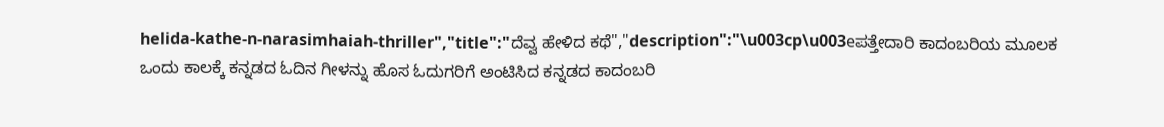helida-kathe-n-narasimhaiah-thriller","title":"ದೆವ್ವ ಹೇಳಿದ ಕಥೆ","description":"\u003cp\u003eಪತ್ತೇದಾರಿ ಕಾದಂಬರಿಯ ಮೂಲಕ ಒಂದು ಕಾಲಕ್ಕೆ ಕನ್ನಡದ ಓದಿನ ಗೀಳನ್ನು ಹೊಸ ಓದುಗರಿಗೆ ಅಂಟಿಸಿದ ಕನ್ನಡದ ಕಾದಂಬರಿ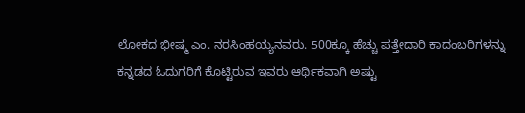ಲೋಕದ ಭೀಷ್ಮ ಎಂ. ನರಸಿಂಹಯ್ಯನವರು. 500ಕ್ಕೂ ಹೆಚ್ಚು ಪತ್ತೇದಾರಿ ಕಾದಂಬರಿಗಳನ್ನು ಕನ್ನಡದ ಓದುಗರಿಗೆ ಕೊಟ್ಟಿರುವ ಇವರು ಆರ್ಥಿಕವಾಗಿ ಅಷ್ಟು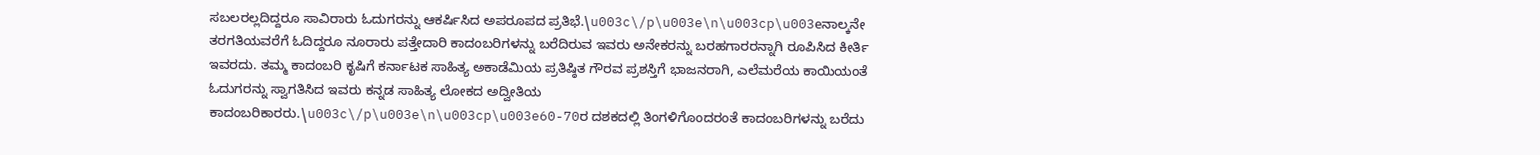ಸಬಲರಲ್ಲದಿದ್ದರೂ ಸಾವಿರಾರು ಓದುಗರನ್ನು ಆಕರ್ಷಿಸಿದ ಅಪರೂಪದ ಪ್ರತಿಭೆ.\u003c\/p\u003e\n\u003cp\u003eನಾಲ್ಕನೇ ತರಗತಿಯವರೆಗೆ ಓದಿದ್ದರೂ ನೂರಾರು ಪತ್ತೇದಾರಿ ಕಾದಂಬರಿಗಳನ್ನು ಬರೆದಿರುವ ಇವರು ಅನೇಕರನ್ನು ಬರಹಗಾರರನ್ನಾಗಿ ರೂಪಿಸಿದ ಕೀರ್ತಿ ಇವರದು. ತಮ್ಮ ಕಾದಂಬರಿ ಕೃಷಿಗೆ ಕರ್ನಾಟಕ ಸಾಹಿತ್ಯ ಅಕಾಡೆಮಿಯ ಪ್ರತಿಷ್ಠಿತ ಗೌರವ ಪ್ರಶಸ್ತಿಗೆ ಭಾಜನರಾಗಿ, ಎಲೆಮರೆಯ ಕಾಯಿಯಂತೆ ಓದುಗರನ್ನು ಸ್ವಾಗತಿಸಿದ ಇವರು ಕನ್ನಡ ಸಾಹಿತ್ಯ ಲೋಕದ ಅದ್ವೀತಿಯ ಕಾದಂಬರಿಕಾರರು.\u003c\/p\u003e\n\u003cp\u003e60-70ರ ದಶಕದಲ್ಲಿ ತಿಂಗಳಿಗೊಂದರಂತೆ ಕಾದಂಬರಿಗಳನ್ನು ಬರೆದು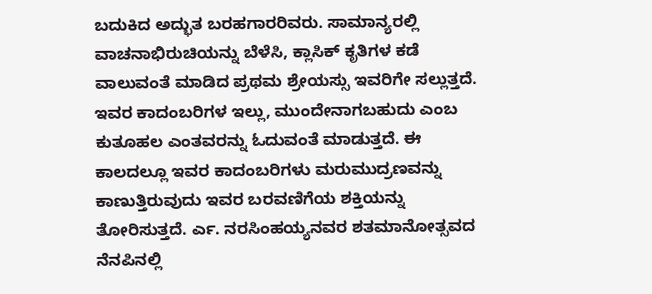ಬದುಕಿದ ಅದ್ಭುತ ಬರಹಗಾರರಿವರು. ಸಾಮಾನ್ಯರಲ್ಲಿ ವಾಚನಾಭಿರುಚಿಯನ್ನು ಬೆಳೆಸಿ, ಕ್ಲಾಸಿಕ್ ಕೃತಿಗಳ ಕಡೆ ವಾಲುವಂತೆ ಮಾಡಿದ ಪ್ರಥಮ ಶ್ರೇಯಸ್ಸು ಇವರಿಗೇ ಸಲ್ಲುತ್ತದೆ. ಇವರ ಕಾದಂಬರಿಗಳ ಇಲ್ಲು, ಮುಂದೇನಾಗಬಹುದು ಎಂಬ ಕುತೂಹಲ ಎಂತವರನ್ನು ಓದುವಂತೆ ಮಾಡುತ್ತದೆ. ಈ ಕಾಲದಲ್ಲೂ ಇವರ ಕಾದಂಬರಿಗಳು ಮರುಮುದ್ರಣವನ್ನು ಕಾಣುತ್ತಿರುವುದು ಇವರ ಬರವಣಿಗೆಯ ಶಕ್ತಿಯನ್ನು ತೋರಿಸುತ್ತದೆ. ರ್ಎ. ನರಸಿಂಹಯ್ಯನವರ ಶತಮಾನೋತ್ಸವದ ನೆನಪಿನಲ್ಲಿ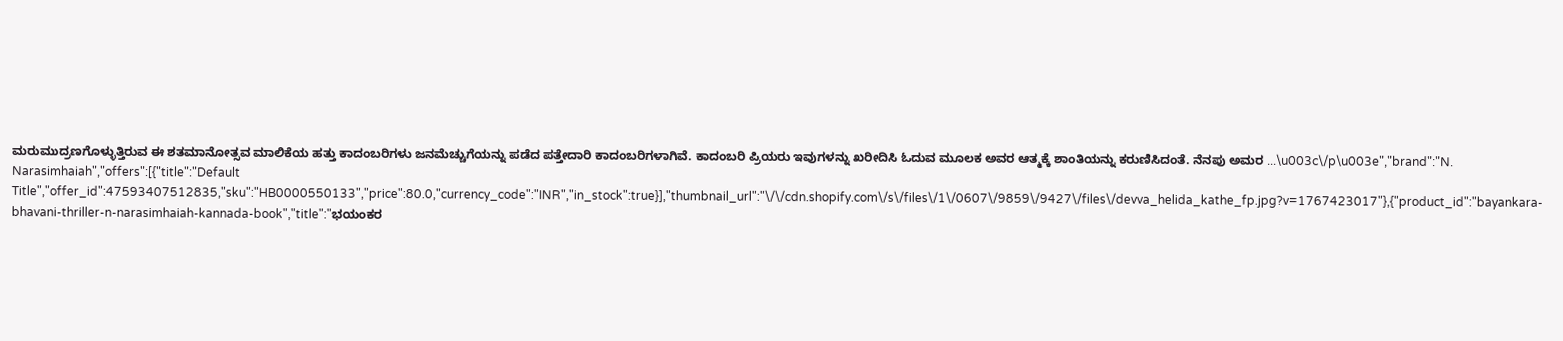ಮರುಮುದ್ರಣಗೊಳ್ಳುತ್ತಿರುವ ಈ ಶತಮಾನೋತ್ಸವ ಮಾಲಿಕೆಯ ಹತ್ತು ಕಾದಂಬರಿಗಳು ಜನಮೆಚ್ಚುಗೆಯನ್ನು ಪಡೆದ ಪತ್ತೇದಾರಿ ಕಾದಂಬರಿಗಳಾಗಿವೆ. ಕಾದಂಬರಿ ಪ್ರಿಯರು ಇವುಗಳನ್ನು ಖರೀದಿಸಿ ಓದುವ ಮೂಲಕ ಅವರ ಆತ್ಮಕ್ಕೆ ಶಾಂತಿಯನ್ನು ಕರುಣಿಸಿದಂತೆ. ನೆನಪು ಅಮರ ...\u003c\/p\u003e","brand":"N. Narasimhaiah","offers":[{"title":"Default Title","offer_id":47593407512835,"sku":"HB0000550133","price":80.0,"currency_code":"INR","in_stock":true}],"thumbnail_url":"\/\/cdn.shopify.com\/s\/files\/1\/0607\/9859\/9427\/files\/devva_helida_kathe_fp.jpg?v=1767423017"},{"product_id":"bayankara-bhavani-thriller-n-narasimhaiah-kannada-book","title":"ಭಯಂಕರ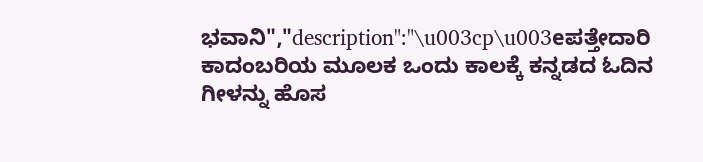ಭವಾನಿ","description":"\u003cp\u003eಪತ್ತೇದಾರಿ ಕಾದಂಬರಿಯ ಮೂಲಕ ಒಂದು ಕಾಲಕ್ಕೆ ಕನ್ನಡದ ಓದಿನ ಗೀಳನ್ನು ಹೊಸ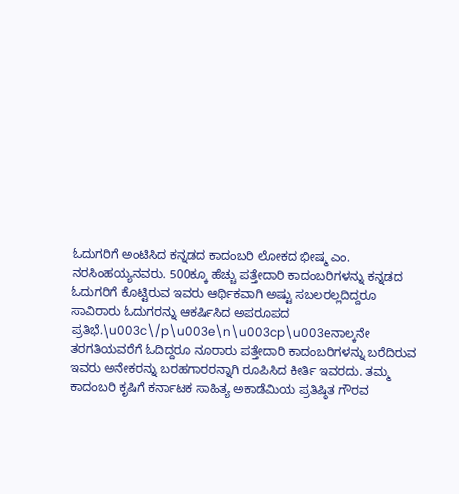ಓದುಗರಿಗೆ ಅಂಟಿಸಿದ ಕನ್ನಡದ ಕಾದಂಬರಿ ಲೋಕದ ಭೀಷ್ಮ ಎಂ. ನರಸಿಂಹಯ್ಯನವರು. 500ಕ್ಕೂ ಹೆಚ್ಚು ಪತ್ತೇದಾರಿ ಕಾದಂಬರಿಗಳನ್ನು ಕನ್ನಡದ ಓದುಗರಿಗೆ ಕೊಟ್ಟಿರುವ ಇವರು ಆರ್ಥಿಕವಾಗಿ ಅಷ್ಟು ಸಬಲರಲ್ಲದಿದ್ದರೂ ಸಾವಿರಾರು ಓದುಗರನ್ನು ಆಕರ್ಷಿಸಿದ ಅಪರೂಪದ ಪ್ರತಿಭೆ.\u003c\/p\u003e\n\u003cp\u003eನಾಲ್ಕನೇ ತರಗತಿಯವರೆಗೆ ಓದಿದ್ದರೂ ನೂರಾರು ಪತ್ತೇದಾರಿ ಕಾದಂಬರಿಗಳನ್ನು ಬರೆದಿರುವ ಇವರು ಅನೇಕರನ್ನು ಬರಹಗಾರರನ್ನಾಗಿ ರೂಪಿಸಿದ ಕೀರ್ತಿ ಇವರದು. ತಮ್ಮ ಕಾದಂಬರಿ ಕೃಷಿಗೆ ಕರ್ನಾಟಕ ಸಾಹಿತ್ಯ ಅಕಾಡೆಮಿಯ ಪ್ರತಿಷ್ಠಿತ ಗೌರವ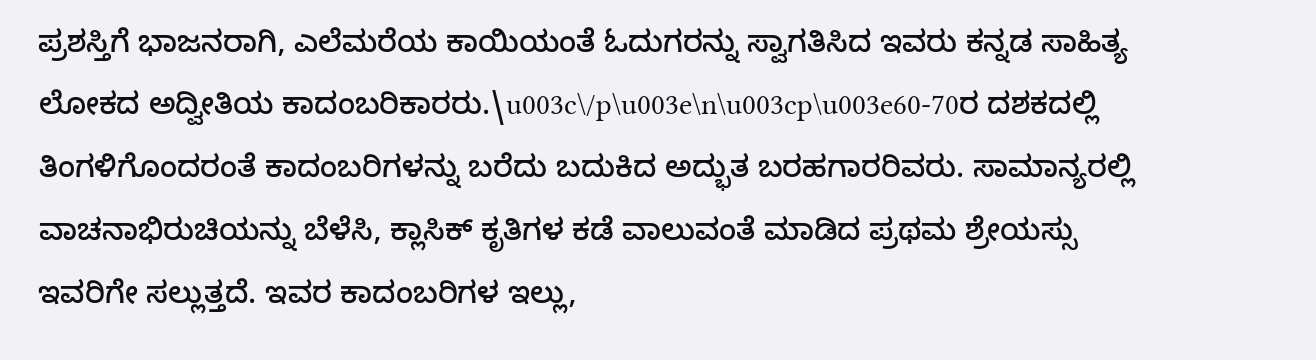ಪ್ರಶಸ್ತಿಗೆ ಭಾಜನರಾಗಿ, ಎಲೆಮರೆಯ ಕಾಯಿಯಂತೆ ಓದುಗರನ್ನು ಸ್ವಾಗತಿಸಿದ ಇವರು ಕನ್ನಡ ಸಾಹಿತ್ಯ ಲೋಕದ ಅದ್ವೀತಿಯ ಕಾದಂಬರಿಕಾರರು.\u003c\/p\u003e\n\u003cp\u003e60-70ರ ದಶಕದಲ್ಲಿ ತಿಂಗಳಿಗೊಂದರಂತೆ ಕಾದಂಬರಿಗಳನ್ನು ಬರೆದು ಬದುಕಿದ ಅದ್ಭುತ ಬರಹಗಾರರಿವರು. ಸಾಮಾನ್ಯರಲ್ಲಿ ವಾಚನಾಭಿರುಚಿಯನ್ನು ಬೆಳೆಸಿ, ಕ್ಲಾಸಿಕ್ ಕೃತಿಗಳ ಕಡೆ ವಾಲುವಂತೆ ಮಾಡಿದ ಪ್ರಥಮ ಶ್ರೇಯಸ್ಸು ಇವರಿಗೇ ಸಲ್ಲುತ್ತದೆ. ಇವರ ಕಾದಂಬರಿಗಳ ಇಲ್ಲು,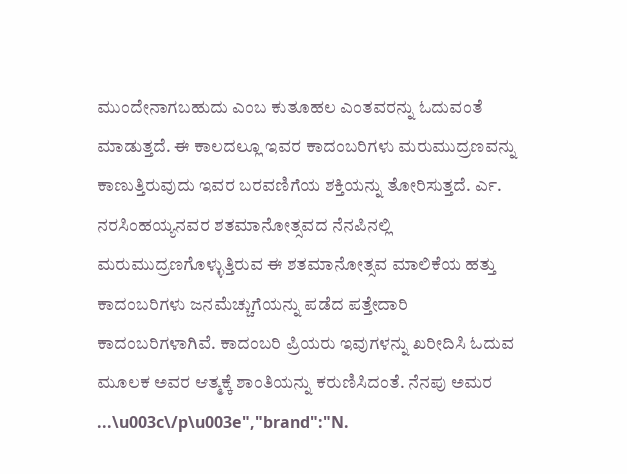ಮುಂದೇನಾಗಬಹುದು ಎಂಬ ಕುತೂಹಲ ಎಂತವರನ್ನು ಓದುವಂತೆ ಮಾಡುತ್ತದೆ. ಈ ಕಾಲದಲ್ಲೂ ಇವರ ಕಾದಂಬರಿಗಳು ಮರುಮುದ್ರಣವನ್ನು ಕಾಣುತ್ತಿರುವುದು ಇವರ ಬರವಣಿಗೆಯ ಶಕ್ತಿಯನ್ನು ತೋರಿಸುತ್ತದೆ. ರ್ಎ. ನರಸಿಂಹಯ್ಯನವರ ಶತಮಾನೋತ್ಸವದ ನೆನಪಿನಲ್ಲಿ ಮರುಮುದ್ರಣಗೊಳ್ಳುತ್ತಿರುವ ಈ ಶತಮಾನೋತ್ಸವ ಮಾಲಿಕೆಯ ಹತ್ತು ಕಾದಂಬರಿಗಳು ಜನಮೆಚ್ಚುಗೆಯನ್ನು ಪಡೆದ ಪತ್ತೇದಾರಿ ಕಾದಂಬರಿಗಳಾಗಿವೆ. ಕಾದಂಬರಿ ಪ್ರಿಯರು ಇವುಗಳನ್ನು ಖರೀದಿಸಿ ಓದುವ ಮೂಲಕ ಅವರ ಆತ್ಮಕ್ಕೆ ಶಾಂತಿಯನ್ನು ಕರುಣಿಸಿದಂತೆ. ನೆನಪು ಅಮರ ...\u003c\/p\u003e","brand":"N.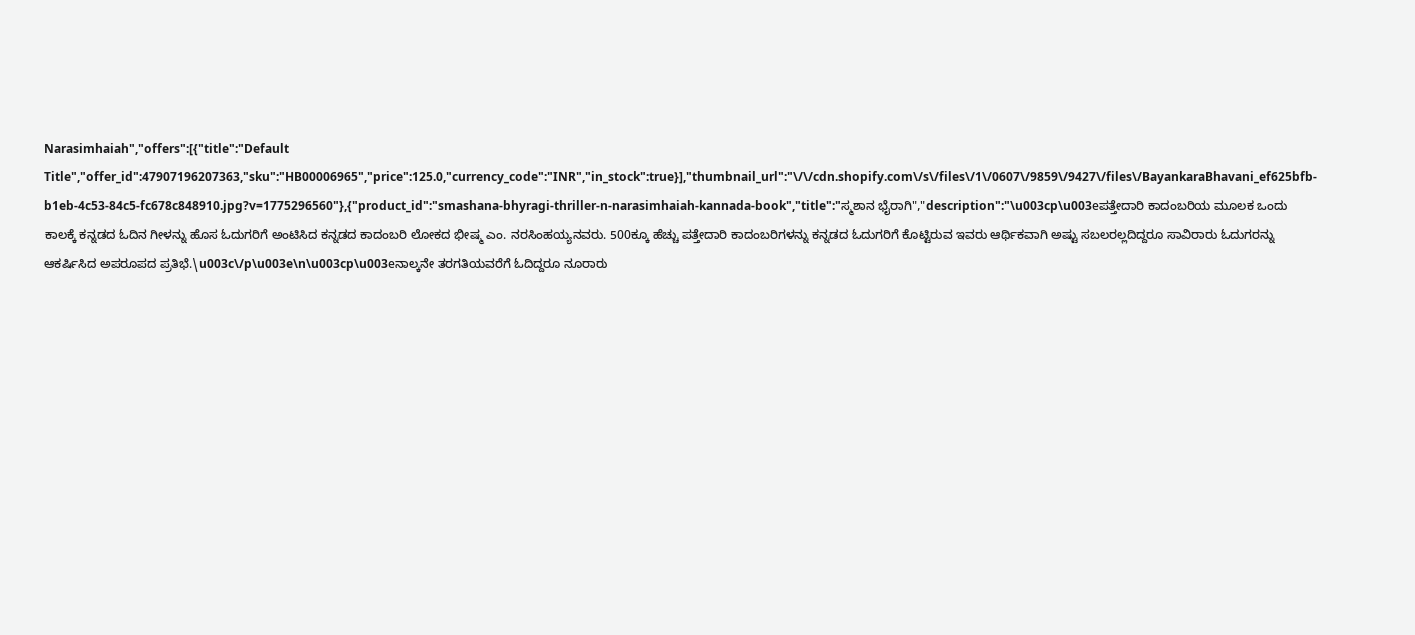Narasimhaiah","offers":[{"title":"Default Title","offer_id":47907196207363,"sku":"HB00006965","price":125.0,"currency_code":"INR","in_stock":true}],"thumbnail_url":"\/\/cdn.shopify.com\/s\/files\/1\/0607\/9859\/9427\/files\/BayankaraBhavani_ef625bfb-b1eb-4c53-84c5-fc678c848910.jpg?v=1775296560"},{"product_id":"smashana-bhyragi-thriller-n-narasimhaiah-kannada-book","title":"ಸ್ಮಶಾನ ಭೈರಾಗಿ","description":"\u003cp\u003eಪತ್ತೇದಾರಿ ಕಾದಂಬರಿಯ ಮೂಲಕ ಒಂದು ಕಾಲಕ್ಕೆ ಕನ್ನಡದ ಓದಿನ ಗೀಳನ್ನು ಹೊಸ ಓದುಗರಿಗೆ ಅಂಟಿಸಿದ ಕನ್ನಡದ ಕಾದಂಬರಿ ಲೋಕದ ಭೀಷ್ಮ ಎಂ. ನರಸಿಂಹಯ್ಯನವರು. 500ಕ್ಕೂ ಹೆಚ್ಚು ಪತ್ತೇದಾರಿ ಕಾದಂಬರಿಗಳನ್ನು ಕನ್ನಡದ ಓದುಗರಿಗೆ ಕೊಟ್ಟಿರುವ ಇವರು ಆರ್ಥಿಕವಾಗಿ ಅಷ್ಟು ಸಬಲರಲ್ಲದಿದ್ದರೂ ಸಾವಿರಾರು ಓದುಗರನ್ನು ಆಕರ್ಷಿಸಿದ ಅಪರೂಪದ ಪ್ರತಿಭೆ.\u003c\/p\u003e\n\u003cp\u003eನಾಲ್ಕನೇ ತರಗತಿಯವರೆಗೆ ಓದಿದ್ದರೂ ನೂರಾರು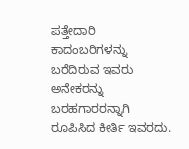ಪತ್ತೇದಾರಿ ಕಾದಂಬರಿಗಳನ್ನು ಬರೆದಿರುವ ಇವರು ಅನೇಕರನ್ನು ಬರಹಗಾರರನ್ನಾಗಿ ರೂಪಿಸಿದ ಕೀರ್ತಿ ಇವರದು.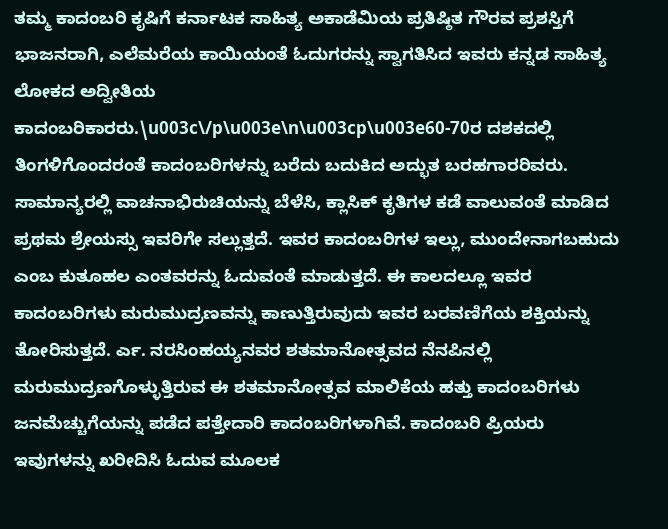ತಮ್ಮ ಕಾದಂಬರಿ ಕೃಷಿಗೆ ಕರ್ನಾಟಕ ಸಾಹಿತ್ಯ ಅಕಾಡೆಮಿಯ ಪ್ರತಿಷ್ಠಿತ ಗೌರವ ಪ್ರಶಸ್ತಿಗೆ ಭಾಜನರಾಗಿ, ಎಲೆಮರೆಯ ಕಾಯಿಯಂತೆ ಓದುಗರನ್ನು ಸ್ವಾಗತಿಸಿದ ಇವರು ಕನ್ನಡ ಸಾಹಿತ್ಯ ಲೋಕದ ಅದ್ವೀತಿಯ ಕಾದಂಬರಿಕಾರರು.\u003c\/p\u003e\n\u003cp\u003e60-70ರ ದಶಕದಲ್ಲಿ ತಿಂಗಳಿಗೊಂದರಂತೆ ಕಾದಂಬರಿಗಳನ್ನು ಬರೆದು ಬದುಕಿದ ಅದ್ಭುತ ಬರಹಗಾರರಿವರು. ಸಾಮಾನ್ಯರಲ್ಲಿ ವಾಚನಾಭಿರುಚಿಯನ್ನು ಬೆಳೆಸಿ, ಕ್ಲಾಸಿಕ್ ಕೃತಿಗಳ ಕಡೆ ವಾಲುವಂತೆ ಮಾಡಿದ ಪ್ರಥಮ ಶ್ರೇಯಸ್ಸು ಇವರಿಗೇ ಸಲ್ಲುತ್ತದೆ. ಇವರ ಕಾದಂಬರಿಗಳ ಇಲ್ಲು, ಮುಂದೇನಾಗಬಹುದು ಎಂಬ ಕುತೂಹಲ ಎಂತವರನ್ನು ಓದುವಂತೆ ಮಾಡುತ್ತದೆ. ಈ ಕಾಲದಲ್ಲೂ ಇವರ ಕಾದಂಬರಿಗಳು ಮರುಮುದ್ರಣವನ್ನು ಕಾಣುತ್ತಿರುವುದು ಇವರ ಬರವಣಿಗೆಯ ಶಕ್ತಿಯನ್ನು ತೋರಿಸುತ್ತದೆ. ರ್ಎ. ನರಸಿಂಹಯ್ಯನವರ ಶತಮಾನೋತ್ಸವದ ನೆನಪಿನಲ್ಲಿ ಮರುಮುದ್ರಣಗೊಳ್ಳುತ್ತಿರುವ ಈ ಶತಮಾನೋತ್ಸವ ಮಾಲಿಕೆಯ ಹತ್ತು ಕಾದಂಬರಿಗಳು ಜನಮೆಚ್ಚುಗೆಯನ್ನು ಪಡೆದ ಪತ್ತೇದಾರಿ ಕಾದಂಬರಿಗಳಾಗಿವೆ. ಕಾದಂಬರಿ ಪ್ರಿಯರು ಇವುಗಳನ್ನು ಖರೀದಿಸಿ ಓದುವ ಮೂಲಕ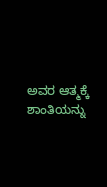ಅವರ ಆತ್ಮಕ್ಕೆ ಶಾಂತಿಯನ್ನು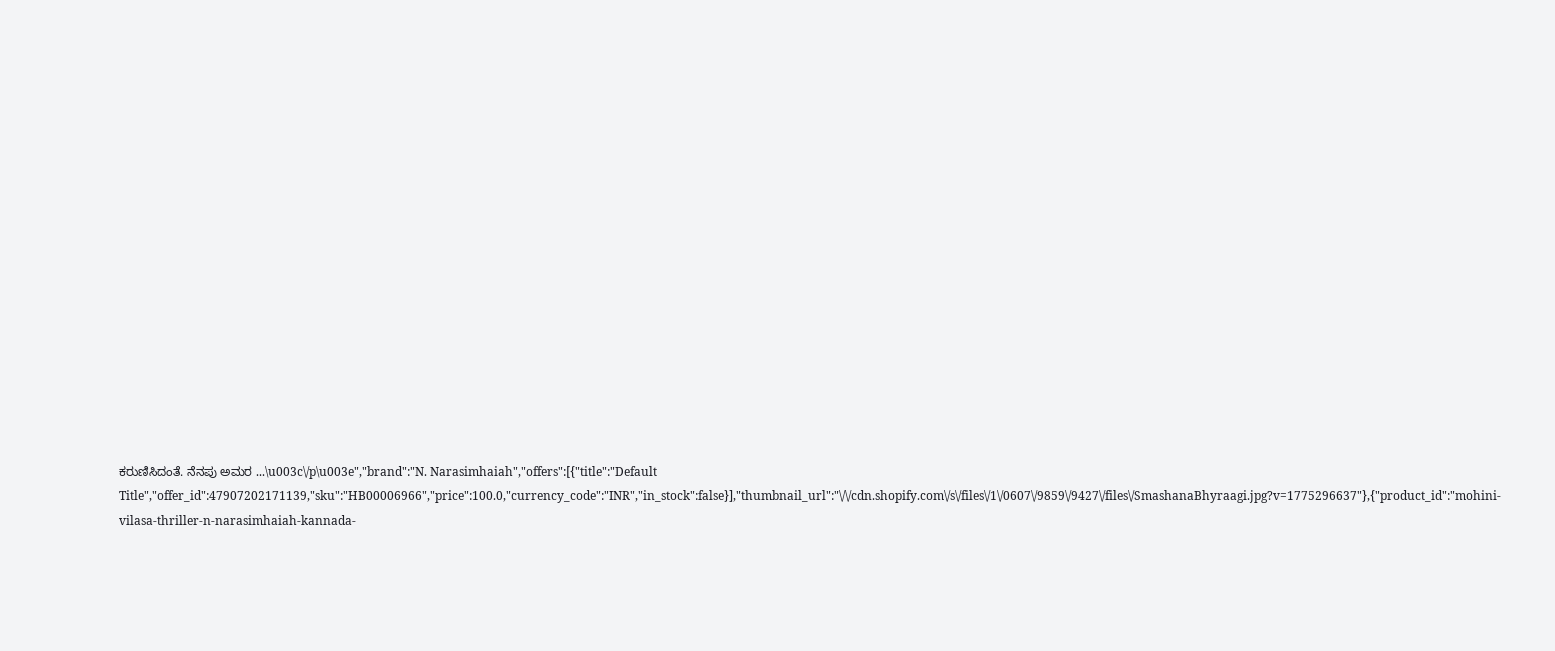ಕರುಣಿಸಿದಂತೆ. ನೆನಪು ಅಮರ ...\u003c\/p\u003e","brand":"N. Narasimhaiah","offers":[{"title":"Default Title","offer_id":47907202171139,"sku":"HB00006966","price":100.0,"currency_code":"INR","in_stock":false}],"thumbnail_url":"\/\/cdn.shopify.com\/s\/files\/1\/0607\/9859\/9427\/files\/SmashanaBhyraagi.jpg?v=1775296637"},{"product_id":"mohini-vilasa-thriller-n-narasimhaiah-kannada-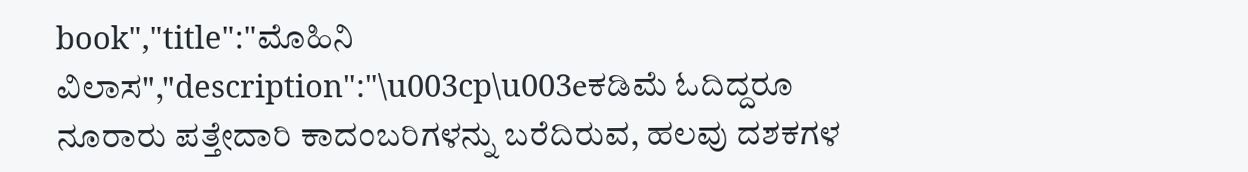book","title":"ಮೊಹಿನಿ ವಿಲಾಸ","description":"\u003cp\u003eಕಡಿಮೆ ಓದಿದ್ದರೂ ನೂರಾರು ಪತ್ತೇದಾರಿ ಕಾದಂಬರಿಗಳನ್ನು ಬರೆದಿರುವ, ಹಲವು ದಶಕಗಳ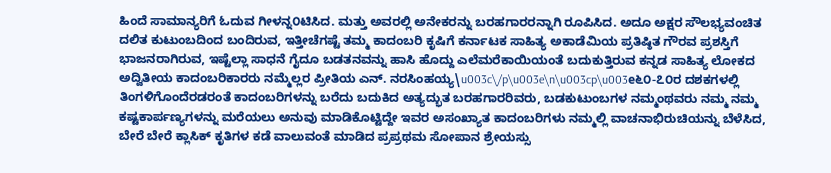ಹಿಂದೆ ಸಾಮಾನ್ಯರಿಗೆ ಓದುವ ಗೀಳನ್ನ೦ಟಿಸಿದ. ಮತ್ತು ಅವರಲ್ಲಿ ಅನೇಕರನ್ನು ಬರಹಗಾರರನ್ನಾಗಿ ರೂಪಿಸಿದ. ಅದೂ ಅಕ್ಷರ ಸೌಲಭ್ಯವಂಚಿತ ದಲಿತ ಕುಟುಂಬದಿಂದ ಬಂದಿರುವ, ಇತ್ತೀಚೆಗಷ್ಟೆ ತಮ್ಮ ಕಾದಂಬರಿ ಕೃಷಿಗೆ ಕರ್ನಾಟಕ ಸಾಹಿತ್ಯ ಅಕಾಡೆಮಿಯ ಪ್ರತಿಷ್ಠಿತ ಗೌರವ ಪ್ರಶಸ್ತಿಗೆ ಭಾಜನರಾಗಿರುವ, ಇಷ್ಟೆಲ್ಲಾ ಸಾಧನೆ ಗೈದೂ ಬಡತನವನ್ನು ಹಾಸಿ ಹೊದ್ದು ಎಲೆಮರೆಕಾಯಿಯಂತೆ ಬದುಕುತ್ತಿರುವ ಕನ್ನಡ ಸಾಹಿತ್ಯ ಲೋಕದ ಅದ್ವಿತೀಯ ಕಾದಂಬರಿಕಾರರು ನಮ್ಮೆಲ್ಲರ ಪ್ರೀತಿಯ ಎನ್. ನರಸಿಂಹಯ್ಯ\u003c\/p\u003e\n\u003cp\u003e೬೦-೭೦ರ ದಶಕಗಳಲ್ಲಿ ತಿಂಗಳಿಗೊಂದೆರಡರಂತೆ ಕಾದಂಬರಿಗಳನ್ನು ಬರೆದು ಬದುಕಿದ ಅತ್ಯದ್ಭುತ ಬರಹಗಾರರಿವರು, ಬಡಕುಟುಂಬಗಳ ನಮ್ಮಂಥವರು ನಮ್ಮ ನಮ್ಮ ಕಷ್ಟಕಾರ್ಪಣ್ಯಗಳನ್ನು ಮರೆಯಲು ಅನುವು ಮಾಡಿಕೊಟ್ಟಿದ್ದೇ ಇವರ ಅಸಂಖ್ಯಾತ ಕಾದಂಬರಿಗಳು ನಮ್ಮಲ್ಲಿ ವಾಚನಾಭಿರುಚಿಯನ್ನು ಬೆಳೆಸಿದ, ಬೇರೆ ಬೇರೆ ಕ್ಲಾಸಿಕ್ ಕೃತಿಗಳ ಕಡೆ ವಾಲುವಂತೆ ಮಾಡಿದ ಪ್ರಪ್ರಥಮ ಸೋಪಾನ ಶ್ರೇಯಸ್ಸು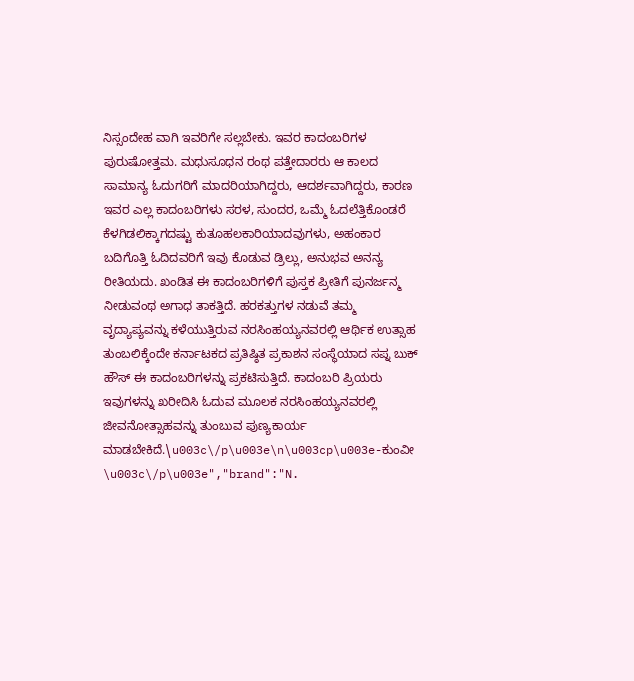ನಿಸ್ಸಂದೇಹ ವಾಗಿ ಇವರಿಗೇ ಸಲ್ಲಬೇಕು. ಇವರ ಕಾದಂಬರಿಗಳ ಪುರುಷೋತ್ತಮ. ಮಧುಸೂಧನ ರಂಥ ಪತ್ತೇದಾರರು ಆ ಕಾಲದ ಸಾಮಾನ್ಯ ಓದುಗರಿಗೆ ಮಾದರಿಯಾಗಿದ್ದರು, ಆದರ್ಶವಾಗಿದ್ದರು, ಕಾರಣ ಇವರ ಎಲ್ಲ ಕಾದಂಬರಿಗಳು ಸರಳ, ಸುಂದರ, ಒಮ್ಮೆ ಓದಲೆತ್ತಿಕೊಂಡರೆ ಕೆಳಗಿಡಲಿಕ್ಕಾಗದಷ್ಟು ಕುತೂಹಲಕಾರಿಯಾದವುಗಳು, ಅಹಂಕಾರ ಬದಿಗೊತ್ತಿ ಓದಿದವರಿಗೆ ಇವು ಕೊಡುವ ಡ್ರಿಲ್ಲು, ಅನುಭವ ಅನನ್ಯ ರೀತಿಯದು. ಖಂಡಿತ ಈ ಕಾದಂಬರಿಗಳಿಗೆ ಪುಸ್ತಕ ಪ್ರೀತಿಗೆ ಪುನರ್ಜನ್ಮ ನೀಡುವಂಥ ಅಗಾಧ ತಾಕತ್ತಿದೆ. ಹರಕತ್ತುಗಳ ನಡುವೆ ತಮ್ಮ ವೃದ್ಯಾಪ್ಯವನ್ನು ಕಳೆಯುತ್ತಿರುವ ನರಸಿಂಹಯ್ಯನವರಲ್ಲಿ ಆರ್ಥಿಕ ಉತ್ಸಾಹ ತುಂಬಲಿಕ್ಕೆಂದೇ ಕರ್ನಾಟಕದ ಪ್ರತಿಷ್ಠಿತ ಪ್ರಕಾಶನ ಸಂಸ್ಥೆಯಾದ ಸಪ್ನ ಬುಕ್ ಹೌಸ್ ಈ ಕಾದಂಬರಿಗಳನ್ನು ಪ್ರಕಟಿಸುತ್ತಿದೆ. ಕಾದಂಬರಿ ಪ್ರಿಯರು ಇವುಗಳನ್ನು ಖರೀದಿಸಿ ಓದುವ ಮೂಲಕ ನರಸಿಂಹಯ್ಯನವರಲ್ಲಿ ಜೀವನೋತ್ಸಾಹವನ್ನು ತುಂಬುವ ಪುಣ್ಯಕಾರ್ಯ ಮಾಡಬೇಕಿದೆ.\u003c\/p\u003e\n\u003cp\u003e-ಕುಂವೀ \u003c\/p\u003e","brand":"N.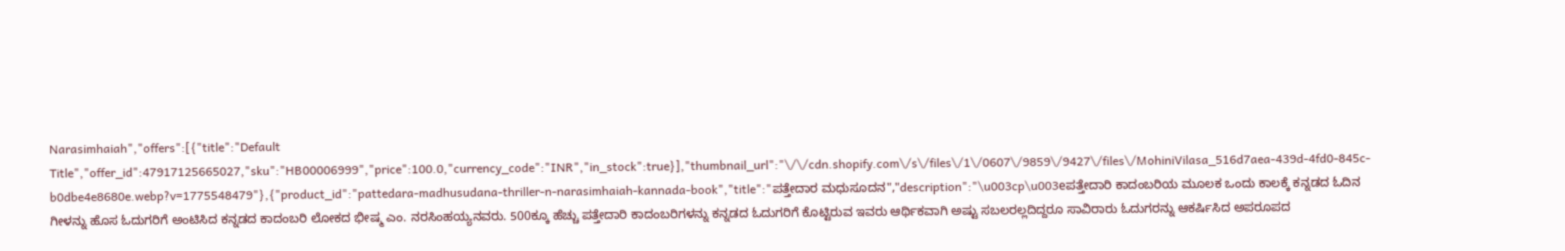Narasimhaiah","offers":[{"title":"Default Title","offer_id":47917125665027,"sku":"HB00006999","price":100.0,"currency_code":"INR","in_stock":true}],"thumbnail_url":"\/\/cdn.shopify.com\/s\/files\/1\/0607\/9859\/9427\/files\/MohiniVilasa_516d7aea-439d-4fd0-845c-b0dbe4e8680e.webp?v=1775548479"},{"product_id":"pattedara-madhusudana-thriller-n-narasimhaiah-kannada-book","title":"ಪತ್ತೇದಾರ ಮಧುಸೂದನ","description":"\u003cp\u003eಪತ್ತೇದಾರಿ ಕಾದಂಬರಿಯ ಮೂಲಕ ಒಂದು ಕಾಲಕ್ಕೆ ಕನ್ನಡದ ಓದಿನ ಗೀಳನ್ನು ಹೊಸ ಓದುಗರಿಗೆ ಅಂಟಿಸಿದ ಕನ್ನಡದ ಕಾದಂಬರಿ ಲೋಕದ ಭೀಷ್ಮ ಎಂ. ನರಸಿಂಹಯ್ಯನವರು. 500ಕ್ಕೂ ಹೆಚ್ಚು ಪತ್ತೇದಾರಿ ಕಾದಂಬರಿಗಳನ್ನು ಕನ್ನಡದ ಓದುಗರಿಗೆ ಕೊಟ್ಟಿರುವ ಇವರು ಆರ್ಥಿಕವಾಗಿ ಅಷ್ಟು ಸಬಲರಲ್ಲದಿದ್ದರೂ ಸಾವಿರಾರು ಓದುಗರನ್ನು ಆಕರ್ಷಿಸಿದ ಅಪರೂಪದ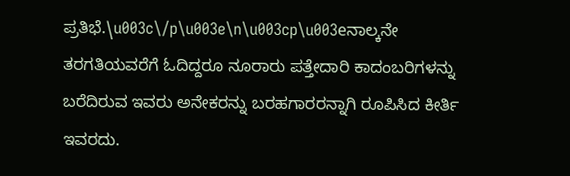ಪ್ರತಿಭೆ.\u003c\/p\u003e\n\u003cp\u003eನಾಲ್ಕನೇ ತರಗತಿಯವರೆಗೆ ಓದಿದ್ದರೂ ನೂರಾರು ಪತ್ತೇದಾರಿ ಕಾದಂಬರಿಗಳನ್ನು ಬರೆದಿರುವ ಇವರು ಅನೇಕರನ್ನು ಬರಹಗಾರರನ್ನಾಗಿ ರೂಪಿಸಿದ ಕೀರ್ತಿ ಇವರದು.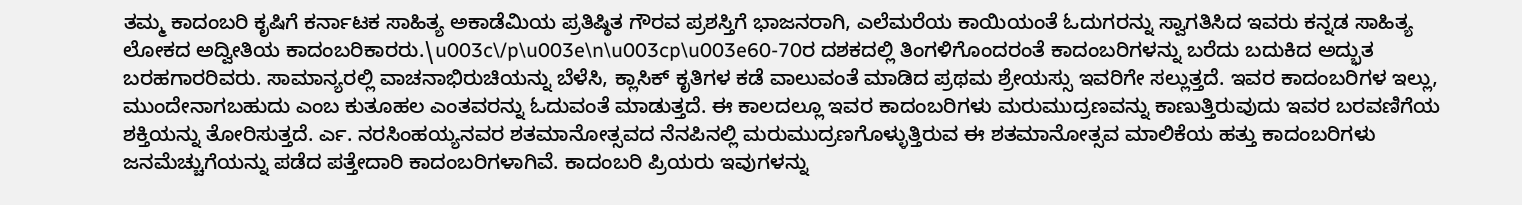ತಮ್ಮ ಕಾದಂಬರಿ ಕೃಷಿಗೆ ಕರ್ನಾಟಕ ಸಾಹಿತ್ಯ ಅಕಾಡೆಮಿಯ ಪ್ರತಿಷ್ಠಿತ ಗೌರವ ಪ್ರಶಸ್ತಿಗೆ ಭಾಜನರಾಗಿ, ಎಲೆಮರೆಯ ಕಾಯಿಯಂತೆ ಓದುಗರನ್ನು ಸ್ವಾಗತಿಸಿದ ಇವರು ಕನ್ನಡ ಸಾಹಿತ್ಯ ಲೋಕದ ಅದ್ವೀತಿಯ ಕಾದಂಬರಿಕಾರರು.\u003c\/p\u003e\n\u003cp\u003e60-70ರ ದಶಕದಲ್ಲಿ ತಿಂಗಳಿಗೊಂದರಂತೆ ಕಾದಂಬರಿಗಳನ್ನು ಬರೆದು ಬದುಕಿದ ಅದ್ಭುತ ಬರಹಗಾರರಿವರು. ಸಾಮಾನ್ಯರಲ್ಲಿ ವಾಚನಾಭಿರುಚಿಯನ್ನು ಬೆಳೆಸಿ, ಕ್ಲಾಸಿಕ್ ಕೃತಿಗಳ ಕಡೆ ವಾಲುವಂತೆ ಮಾಡಿದ ಪ್ರಥಮ ಶ್ರೇಯಸ್ಸು ಇವರಿಗೇ ಸಲ್ಲುತ್ತದೆ. ಇವರ ಕಾದಂಬರಿಗಳ ಇಲ್ಲು, ಮುಂದೇನಾಗಬಹುದು ಎಂಬ ಕುತೂಹಲ ಎಂತವರನ್ನು ಓದುವಂತೆ ಮಾಡುತ್ತದೆ. ಈ ಕಾಲದಲ್ಲೂ ಇವರ ಕಾದಂಬರಿಗಳು ಮರುಮುದ್ರಣವನ್ನು ಕಾಣುತ್ತಿರುವುದು ಇವರ ಬರವಣಿಗೆಯ ಶಕ್ತಿಯನ್ನು ತೋರಿಸುತ್ತದೆ. ರ್ಎ. ನರಸಿಂಹಯ್ಯನವರ ಶತಮಾನೋತ್ಸವದ ನೆನಪಿನಲ್ಲಿ ಮರುಮುದ್ರಣಗೊಳ್ಳುತ್ತಿರುವ ಈ ಶತಮಾನೋತ್ಸವ ಮಾಲಿಕೆಯ ಹತ್ತು ಕಾದಂಬರಿಗಳು ಜನಮೆಚ್ಚುಗೆಯನ್ನು ಪಡೆದ ಪತ್ತೇದಾರಿ ಕಾದಂಬರಿಗಳಾಗಿವೆ. ಕಾದಂಬರಿ ಪ್ರಿಯರು ಇವುಗಳನ್ನು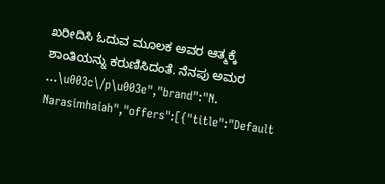ಖರೀದಿಸಿ ಓದುವ ಮೂಲಕ ಅವರ ಆತ್ಮಕ್ಕೆ ಶಾಂತಿಯನ್ನು ಕರುಣಿಸಿದಂತೆ. ನೆನಪು ಅಮರ ...\u003c\/p\u003e","brand":"N. Narasimhaiah","offers":[{"title":"Default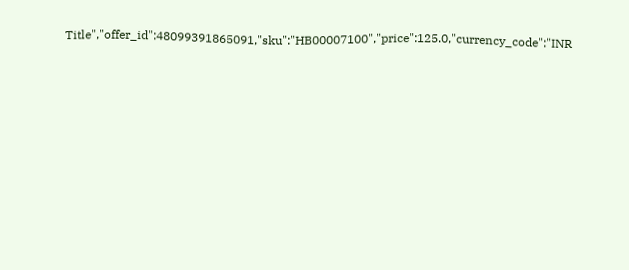Title","offer_id":48099391865091,"sku":"HB00007100","price":125.0,"currency_code":"INR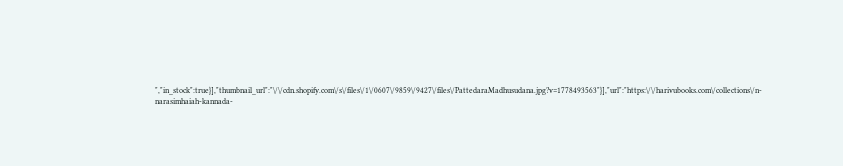","in_stock":true}],"thumbnail_url":"\/\/cdn.shopify.com\/s\/files\/1\/0607\/9859\/9427\/files\/PattedaraMadhusudana.jpg?v=1778493563"}],"url":"https:\/\/harivubooks.com\/collections\/n-narasimhaiah-kannada-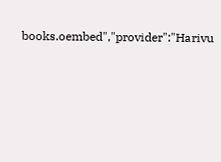books.oembed","provider":"Harivu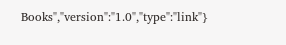Books","version":"1.0","type":"link"}